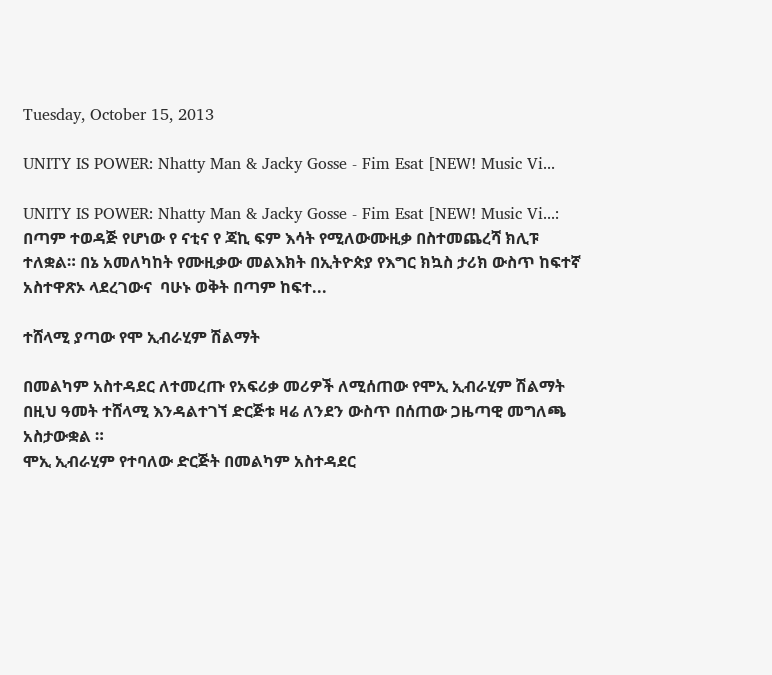Tuesday, October 15, 2013

UNITY IS POWER: Nhatty Man & Jacky Gosse - Fim Esat [NEW! Music Vi...

UNITY IS POWER: Nhatty Man & Jacky Gosse - Fim Esat [NEW! Music Vi...: በጣም ተወዳጅ የሆነው የ ናቲና የ ጃኪ ፍም እሳት የሚለውሙዚቃ በስተመጨረሻ ክሊፑ ተለቋል። በኔ አመለካከት የሙዚቃው መልእክት በኢትዮጵያ የእግር ክኳስ ታሪክ ውስጥ ከፍተኛ አስተዋጽኦ ላደረገውና  ባሁኑ ወቅት በጣም ከፍተ...

ተሸላሚ ያጣው የሞ ኢብራሂም ሽልማት

በመልካም አስተዳደር ለተመረጡ የአፍሪቃ መሪዎች ለሚሰጠው የሞኢ ኢብራሂም ሽልማት በዚህ ዓመት ተሸላሚ እንዳልተገኘ ድርጅቱ ዛሬ ለንደን ውስጥ በሰጠው ጋዜጣዊ መግለጫ አስታውቋል ።
ሞኢ ኢብራሂም የተባለው ድርጅት በመልካም አስተዳደር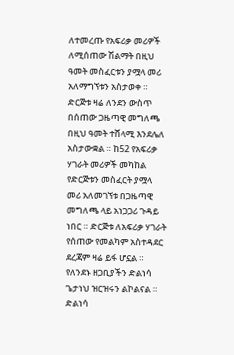ለተመረጡ የአፍሪቃ መሪዎች ለሚሰጠው ሽልማት በዚህ ዓመት መስፈርቱን ያሟላ መሪ አለማግኘቱን አስታወቀ ። ድርጅቱ ዛሬ ለንደን ውስጥ በሰጠው ጋዜጣዊ መግለጫ በዚህ ዓመት ተሸላሚ እንደሌለ አስታውቋል ። ከ52 የአፍሪቃ ሃገራት መሪዎች መካከል የድርጅቱን መስፈርት ያሟላ መሪ አለመገኘቱ በጋዜጣዊ መግለጫ ላይ አነጋጋሪ ጉዳይ ነበር ። ድርጅቱ ለአፍሪቃ ሃገራት የሰጠው የመልካም አስተዳደር ደረጃም ዛሬ ይፋ ሆኗል ። የለንደኑ ዘጋቢያችን ድልነሳ ጌታነህ ዝርዝሩን ልኮልናል ። ድልነሳ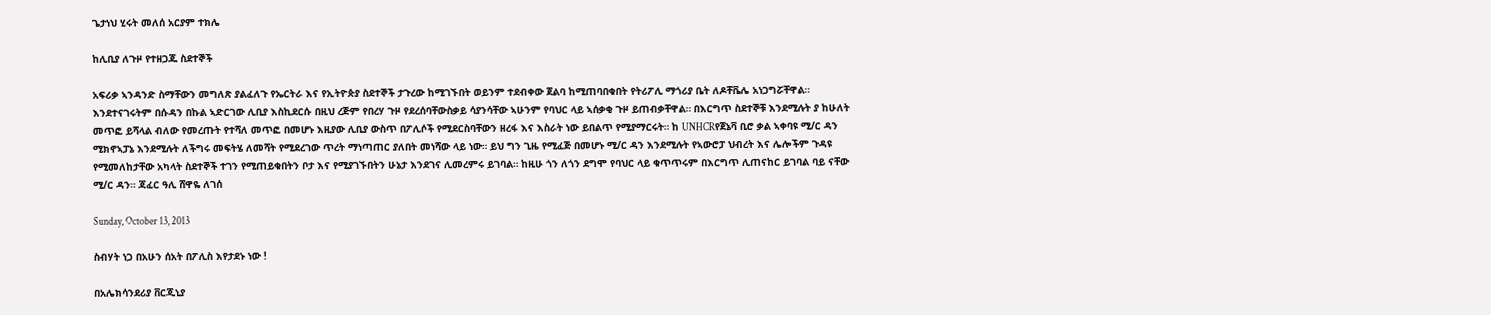ጌታነህ ሂሩት መለሰ አርያም ተክሌ

ከሊቢያ ለጉዞ የተዘጋጁ ስደተኞች

አፍሪቃ ኣንዳንድ ስማቸውን መግለጽ ያልፈለጉ የኤርትራ እና የኢትዮጵያ ስደተኞች ታጉረው ከሚገኙበት ወይንም ተደብቀው ጀልባ ከሚጠባበቁበት የትሪፖሊ ማጎሪያ ቤት ለዶቸቬሌ አነጋግሯቸዋል። እንደተናገሩትም በሱዳን በኩል ኣድርገው ሊቢያ እስኪደርሱ በዚህ ረጅም የበረሃ ጉዞ የደረሰባቸውስቃይ ሳያንሳቸው ኣሁንም የባህር ላይ ኣሰቃቂ ጉዞ ይጠብቃቸዋል። በእርግጥ ስደተኞቹ እንደሚሉት ያ ከሁለት መጥፎ ይሻላል ብለው የመረጡት የተሻለ መጥፎ በመሆኑ እዚያው ሊቢያ ውስጥ በፖሊሶች የሚደርስባቸውን ዘረፋ እና እስራት ነው ይበልጥ የሚያማርሩት። ከ UNHCRየጀኔቫ ቢሮ ቃል ኣቀባዩ ሚ/ር ዳን ሚክኖኣፓኔ እንደሚሉት ለችግሩ መፍትሄ ለመሻት የሚደረገው ጥረት ማነጣጠር ያለበት መነሻው ላይ ነው። ይህ ግን ጊዜ የሚፈጅ በመሆኑ ሚ/ር ዳን እንደሚሉት የኣውሮፓ ህብረት እና ሌሎችም ጉዳዩ የሚመለከታቸው አካላት ስደተኞች ተገን የሚጠይቁበትን ቦታ እና የሚያገኙበትን ሁኔታ እንደገና ሊመረምሩ ይገባል። ከዚሁ ጎን ለጎን ደግሞ የባህር ላይ ቁጥጥሩም በእርግጥ ሊጠናከር ይገባል ባይ ናቸው ሚ/ር ዳን። ጃፈር ዓሊ ሸዋዬ ለገሰ

Sunday, October 13, 2013

ስብሃት ነጋ በአሁን ሰአት በፖሊስ እየታደኑ ነው !

በአሌክሳንደሪያ ቨርጂኒያ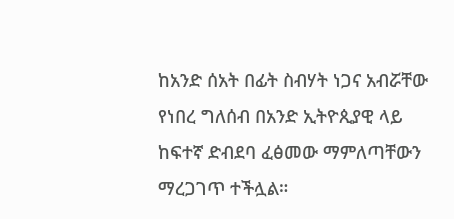ከአንድ ሰአት በፊት ስብሃት ነጋና አብሯቸው የነበረ ግለሰብ በአንድ ኢትዮጲያዊ ላይ ከፍተኛ ድብደባ ፈፅመው ማምለጣቸውን ማረጋገጥ ተችሏል።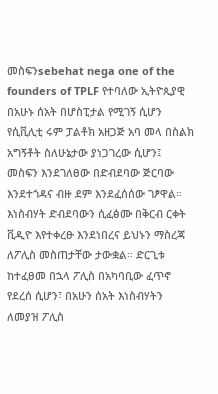መስፍንsebehat nega one of the founders of TPLF የተባለው ኢትዮጲያዊ በአሁኑ ሰአት በሆስፒታል የሚገኝ ሲሆን የሲቪሊቲ ሩም ፓልቶክ አዘጋጅ አባ መላ በስልክ አግኝቶት ስለሁኔታው ያነጋገረው ሲሆን፤ መስፍን እንደገለፀው በድብደባው ጅርባው እንደተጎዳና ብዙ ደም እንደፈሰሰው ገፆዋል። እነስብሃት ድብደባውን ሲፈፅሙ በቅርብ ርቀት ቪዲዮ እየተቀረፁ እንደነበረና ይህኑን ማስረጃ ለፖሊስ መስጠታቸው ታውቋል። ድርጊቱ ከተፈፀመ በኋላ ፖሊስ በአካባቢው ፈጥኖ የደረሰ ሲሆን፣ በአሁን ሰአት እነስብሃትን ለመያዝ ፖሊስ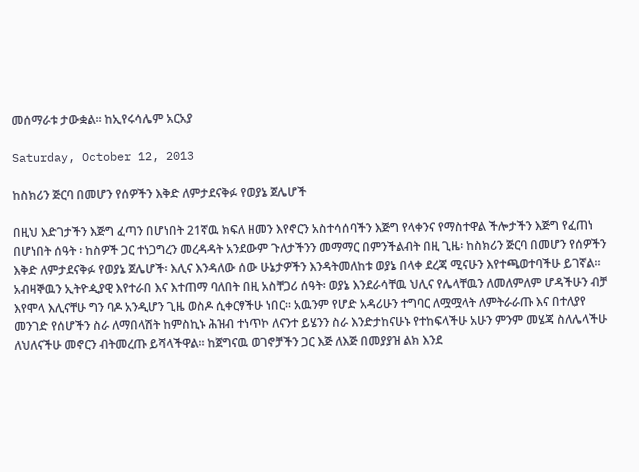መሰማራቱ ታውቋል። ከኢየሩሳሌም አርአያ

Saturday, October 12, 2013

ከስክሪን ጅርባ በመሆን የሰዎችን እቅድ ለምታደናቅፉ የወያኔ ጀሌሆች

በዚህ እድገታችን እጅግ ፈጣን በሆነበት 21ኛዉ ክፍለ ዘመን እየኖርን አስተሳሰባችን እጅግ የላቀንና የማስተዋል ችሎታችን እጅግ የፈጠነ በሆነበት ሰዓት ፡ ከስዎች ጋር ተነጋግረን መረዳዳት አንደውም ጉለታችንን መማማር በምንችልብት በዚ ጊዜ፡ ከስክሪን ጅርባ በመሆን የሰዎችን እቅድ ለምታደናቅፉ የወያኔ ጀሌሆች፡ እሊና እንዳለው ሰው ሁኔታዎችን እንዳትመለከቱ ወያኔ በላቀ ደረጃ ሚናሁን እየተጫወተባችሁ ይገኛል። አብዛኞዉን ኢትዮዺያዊ እየተራበ እና እተጠማ ባለበት በዚ አስቸጋሪ ሰዓት፡ ወያኔ እንደራሳቸዉ ህሊና የሌላቸዉን ለመለምለም ሆዳችሁን ብቻ እየሞላ እሊናቸሁ ግን ባዶ አንዲሆን ጊዜ ወስዶ ሲቀርፃችሁ ነበር። አዉንም የሆድ አዳሪሁን ተግባር ለሟሟላት ለምትራራጡ እና በተለያየ መንገድ የሰሆችን ስራ ለማበላሽት ከምስኪኑ ሕዝብ ተነጥኮ ለናንተ ይሄንን ስራ እንድታከናሁኑ የተከፍላችሁ አሁን ምንም መሄጃ ስለሌላችሁ ለህለናችሁ መኖርን ብትመረጡ ይሻላችዋል። ከጀግናዉ ወገኖቻችን ጋር እጅ ለእጅ በመያያዝ ልክ እንደ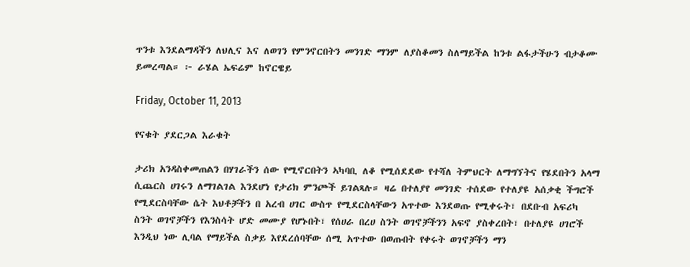ጥንቱ እንደልማዳችን ለህሊና እና ለወገን የምንኖርበትን መንገድ ማንም ለያስቆመን ስለማይችል ከንቱ ልፋታችሁን ብታቆሙ ይመረጣል። ፦ ራሄል ኤፍሬም ከኖርዌይ

Friday, October 11, 2013

የናቁት ያደርጋል እራቁት

ታሪክ አንዳስቀመጠልን በሃገራችን ሰው የሚኖርበትን ኣካባቢ ለቆ የሚሰደደው የተሻለ ትምህርት ለማግኘትና የሄደበትን አላማ ሲጨርስ ሀገሩን ለማገልገል እንደሆነ የታሪክ ምንጮች ይገልጻሉ። ዛሬ በተለያየ መንገድ ተሰደው የተለያዩ አሰቃቂ ችግሮች የሚደርስባቸው ሴት እህቶቻችን በ አረብ ሀገር ውስጥ የሚደርስላቸውን አጥተው እንደወጡ የሚቀሩት፣ በደቡብ አፍሪካ ስንት ወገኖቻችን የእንስሳት ሆድ መሙያ የሆኑበት፣ የሰሀራ በረሀ ስንት ወገኖቻችንን አፍኖ ያስቀረበት፣ በተለያዩ ሀገሮች እንዲህ ነው ሊባል የማይችል ስቃይ እየደረሰባቸው ሰሚ አጥተው በወጡበት የቀሩት ወገኖቻችን ማን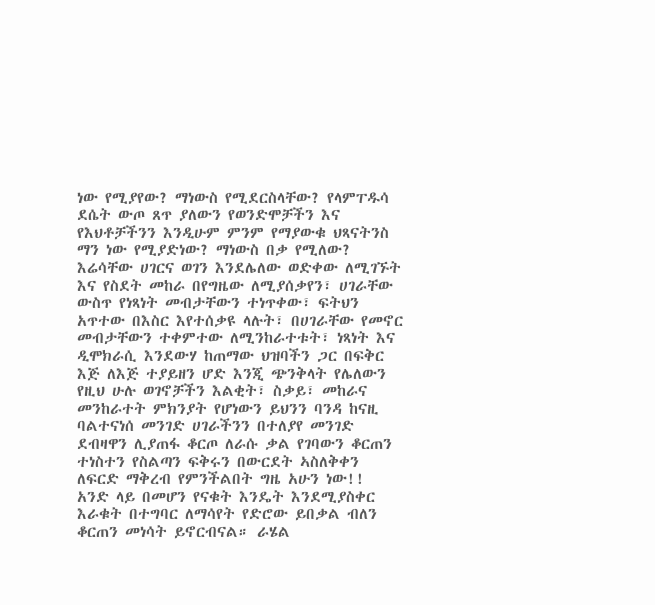ነው የሚያየው? ማነውስ የሚደርስላቸው? የላምፐዱሳ ደሴት ውጦ ጸጥ ያለውን የወንድሞቻችን እና የእህቶቻችንን እንዲሁም ምንም የማያውቁ ህጻናትንስ ማን ነው የሚያድነው? ማነውስ በቃ የሚለው? እሬሳቸው ሀገርና ወገን እንደሌለው ወድቀው ለሚገኙት እና የስደት መከራ በየግዜው ለሚያሰቃየን፣ ሀገራቸው ውስጥ የነጻነት መብታቸውን ተነጥቀው፣ ፍትህን አጥተው በእስር እየተሰቃዩ ላሉት፣ በሀገራቸው የመኖር መብታቸውን ተቀምተው ለሚንከራተቱት፣ ነጻነት እና ዲሞክራሲ እንደውሃ ከጠማው ህዝባችን ጋር በፍቅር እጅ ለእጅ ተያይዘን ሆድ እንጂ ጭንቅላት የሌለውን የዚህ ሁሉ ወገኖቻችን እልቂት፣ ስቃይ፣ መከራና መንከራተት ምክንያት የሆነውን ይህንን ባንዳ ከናዚ ባልተናነሰ መንገድ ሀገራችንን በተለያየ መንገድ ደብዛዋን ሊያጠፋ ቆርጦ ለራሱ ቃል የገባውን ቆርጠን ተነስተን የስልጣን ፍቅሩን በውርደት ኣስለቅቀን ለፍርድ ማቅረብ የምንችልበት ግዜ አሁን ነው!! አንድ ላይ በመሆን የናቁት እንዴት እንደሚያስቀር እራቁት በተግባር ለማሳየት የድሮው ይበቃል ብለን ቆርጠን መነሳት ይኖርብናል። ራሄል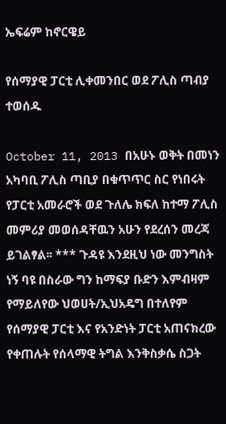ኤፍሬም ከኖርዌይ

የሰማያዊ ፓርቲ ሊቀመንበር ወደ ፖሊስ ጣብያ ተወሰዱ

October 11, 2013 በአሁኑ ወቅት በመነን አካባቢ ፖሊስ ጣቢያ በቁጥጥር ስር የነበሩት የፓርቲ አመራሮች ወደ ጉለሌ ክፍለ ከተማ ፖሊስ መምሪያ መወሰዳቸዉን አሁን የደረሰን መረጃ ይገልፃል፡፡ *** ጉዳዩ እንደዚህ ነው መንግስት ነኝ ባዩ በስራው ግን ከማፍያ ቡድን እምብዛም የማይለየው ህወሀት/ኢህአዴግ በተለየም የሰማያዊ ፓርቲ እና የአንድነት ፓርቲ አጠናክረው የቀጠሉት የሰላማዊ ትግል እንቅስቃሴ ስጋት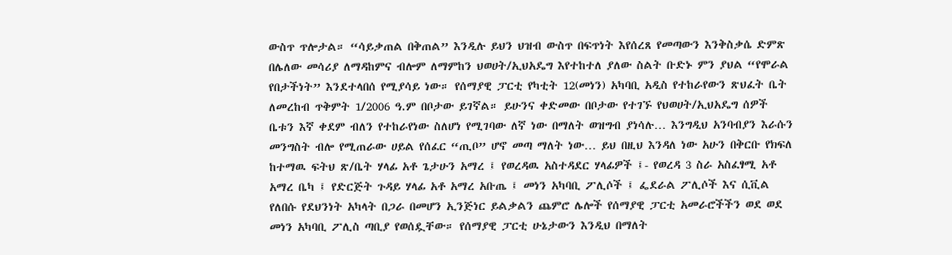ውስጥ ጥሎታል። “ሳይቃጠል በቅጠል” እንዲሉ ይህን ህዝብ ውስጥ በፍጥነት እየሰረጸ የመጣውን እንቅስቃሴ ድምጽ በሌለው መሳሪያ ለማዳከምና ብሎም ለማምከን ህወሀት/ኢህአዴግ እየተከተለ ያለው ስልት ቡድኑ ምን ያህል “የሞራል የበታችነት” እንደተላበሰ የሚያሳይ ነው። የሰማያዊ ፓርቲ የካቲት 12(መነን) አካባቢ አዲስ የተከራየውን ጽህፈት ቤት ለመረከብ ጥቅምት 1/2006 ዓ.ም በቦታው ይገኛል። ይሁንና ቀድመው በቦታው የተገኙ የህወሀት/ኢህአዴግ ሰዎች ቤቱን እኛ ቀደም ብለን የተከራየነው ስለሆነ የሚገባው ለኛ ነው በማለት ወዝግብ ያነሳሉ… እንግዲህ አንባብያን እራሱን መንግስት ብሎ የሚጠራው ሀይል የሰፈር “ጢቦ” ሆኖ መጣ ማለት ነው… ይህ በዚህ እንዳለ ነው አሁን በቅርቡ የክፍለ ከተማዉ ፍትህ ጽ/ቤት ሃላፊ አቶ ጌታሁን አማረ ፤ የወረዳዉ አስተዳደር ሃላፊዎች ፤- የወረዳ 3 ስራ አስፈፃሚ አቶ አማረ ቤካ ፤ የድርጅት ጉዳይ ሃላፊ አቶ አማረ አቡጤ ፤ መነን አካባቢ ፖሊሶች ፤ ፌደራል ፖሊሶች እና ሲቪል የለበሱ የደህንነት አካላት በጋራ በመሆን ኢንጅነር ይልቃልን ጨምሮ ሌሎች የሰማያዊ ፓርቲ አመራሮችችን ወደ ወደ መነን አካባቢ ፖሊስ ጣቢያ የወሰዷቸው። የሰማያዊ ፓርቲ ሁኔታውን እንዲህ በማለት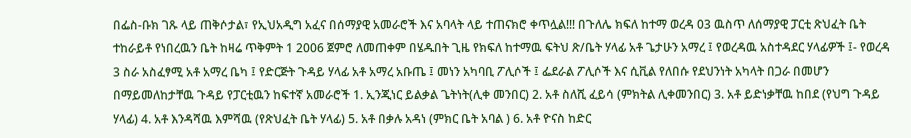በፌስ-ቡክ ገጹ ላይ ጠቅሶታል፣ የኢህአዲግ አፈና በሰማያዊ አመራሮች እና አባላት ላይ ተጠናክሮ ቀጥሏል!!! በጉለሌ ክፍለ ከተማ ወረዳ 03 ዉስጥ ለሰማያዊ ፓርቲ ጽህፈት ቤት ተከራይቶ የነበረዉን ቤት ከዛሬ ጥቅምት 1 2006 ጀምሮ ለመጠቀም በሄዱበት ጊዜ የክፍለ ከተማዉ ፍትህ ጽ/ቤት ሃላፊ አቶ ጌታሁን አማረ ፤ የወረዳዉ አስተዳደር ሃላፊዎች ፤- የወረዳ 3 ስራ አስፈፃሚ አቶ አማረ ቤካ ፤ የድርጅት ጉዳይ ሃላፊ አቶ አማረ አቡጤ ፤ መነን አካባቢ ፖሊሶች ፤ ፌደራል ፖሊሶች እና ሲቪል የለበሱ የደህንነት አካላት በጋራ በመሆን በማይመለከታቸዉ ጉዳይ የፓርቲዉን ከፍተኛ አመራሮች 1. ኢንጂነር ይልቃል ጌትነት(ሊቀ መንበር) 2. አቶ ስለሺ ፈይሳ (ምክትል ሊቀመንበር) 3. አቶ ይድነቃቸዉ ከበደ (የህግ ጉዳይ ሃላፊ) 4. አቶ እንዳሻዉ እምሻዉ (የጽህፈት ቤት ሃላፊ) 5. አቶ በቃሉ አዳነ (ምክር ቤት አባል ) 6. አቶ ዮናስ ከድር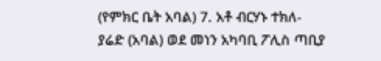(የምክር ቤት አባል) 7. አቶ ብርሃኑ ተክለ-ያሬድ (አባል) ወደ መነን አካባቢ ፖሊስ ጣቢያ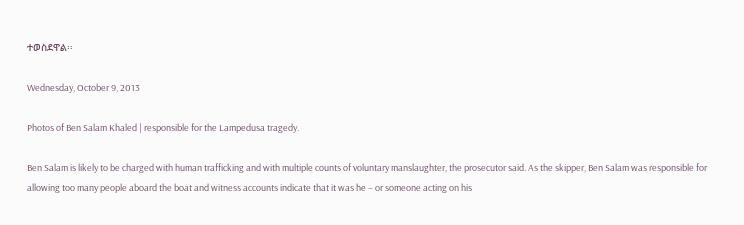ተወስደዋል፡፡

Wednesday, October 9, 2013

Photos of Ben Salam Khaled | responsible for the Lampedusa tragedy.

Ben Salam is likely to be charged with human trafficking and with multiple counts of voluntary manslaughter, the prosecutor said. As the skipper, Ben Salam was responsible for allowing too many people aboard the boat and witness accounts indicate that it was he – or someone acting on his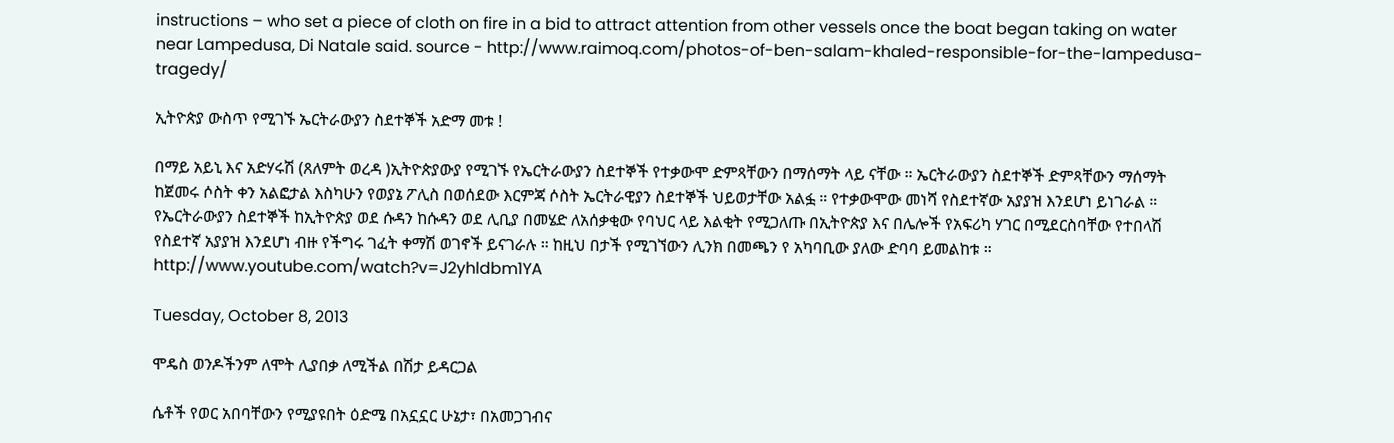instructions – who set a piece of cloth on fire in a bid to attract attention from other vessels once the boat began taking on water near Lampedusa, Di Natale said. source - http://www.raimoq.com/photos-of-ben-salam-khaled-responsible-for-the-lampedusa-tragedy/

ኢትዮጵያ ውስጥ የሚገኙ ኤርትራውያን ስደተኞች አድማ መቱ !

በማይ አይኒ እና አድሃሩሽ (ጸለምት ወረዳ )ኢትዮጵያውያ የሚገኙ የኤርትራውያን ስደተኞች የተቃውሞ ድምጻቸውን በማሰማት ላይ ናቸው ። ኤርትራውያን ስደተኞች ድምጻቸውን ማሰማት ከጀመሩ ሶስት ቀን አልፎታል እስካሁን የወያኔ ፖሊስ በወሰደው እርምጃ ሶስት ኤርትራዊያን ስደተኞች ህይወታቸው አልፏ ። የተቃውሞው መነሻ የስደተኛው አያያዝ እንደሆነ ይነገራል ። የኤርትራውያን ስደተኞች ከኢትዮጵያ ወደ ሱዳን ከሱዳን ወደ ሊቢያ በመሄድ ለአሰቃቂው የባህር ላይ እልቂት የሚጋለጡ በኢትዮጵያ እና በሌሎች የአፍሪካ ሃገር በሚደርስባቸው የተበላሽ የስደተኛ አያያዝ እንደሆነ ብዙ የችግሩ ገፈት ቀማሽ ወገኖች ይናገራሉ ። ከዚህ በታች የሚገኘውን ሊንክ በመጫን የ አካባቢው ያለው ድባባ ይመልከቱ ። http://www.youtube.com/watch?v=J2yhldbm1YA

Tuesday, October 8, 2013

ሞዴስ ወንዶችንም ለሞት ሊያበቃ ለሚችል በሽታ ይዳርጋል

ሴቶች የወር አበባቸውን የሚያዩበት ዕድሜ በአኗኗር ሁኔታ፣ በአመጋገብና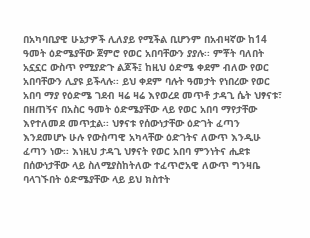በአካባቢያዊ ሁኔታዎች ሊለያይ የሚችል ቢሆንም በአብዛኛው ከ14 ዓመት ዕድሜያቸው ጀምሮ የወር አበባቸውን ያያሉ፡፡ ምቾት ባለበት አኗኗር ውስጥ የሚያድጉ ልጆች፤ ከዚህ ዕድሜ ቀደም ብለው የወር አበባቸውን ሊያዩ ይችላሉ፡፡ ይህ ቀደም ባሉት ዓመታት የነበረው የወር አበባ ማያ የዕድሜ ገደብ ዛሬ ዛሬ እየወረደ መጥቶ ታዳጊ ሴት ህፃናቱ፣ በዘጠኝና በአስር ዓመት ዕድሜያቸው ላይ የወር አበባ ማየታቸው እየተለመደ መጥቷል፡፡ ህፃናቱ የሰውነታቸው ዕድገት ፈጣን እንደመሆኑ ሁሉ የውስጣዊ አካላቸው ዕድገትና ለውጥ እንዲሁ ፈጣን ነው፡፡ እነዚህ ታዳጊ ህፃናት የወር አበባ ምንነትና ሒደቱ በሰውነታቸው ላይ ስለሚያስከትለው ተፈጥሮአዊ ለውጥ ግንዛቤ ባላገኙበት ዕድሜያቸው ላይ ይህ ክስተት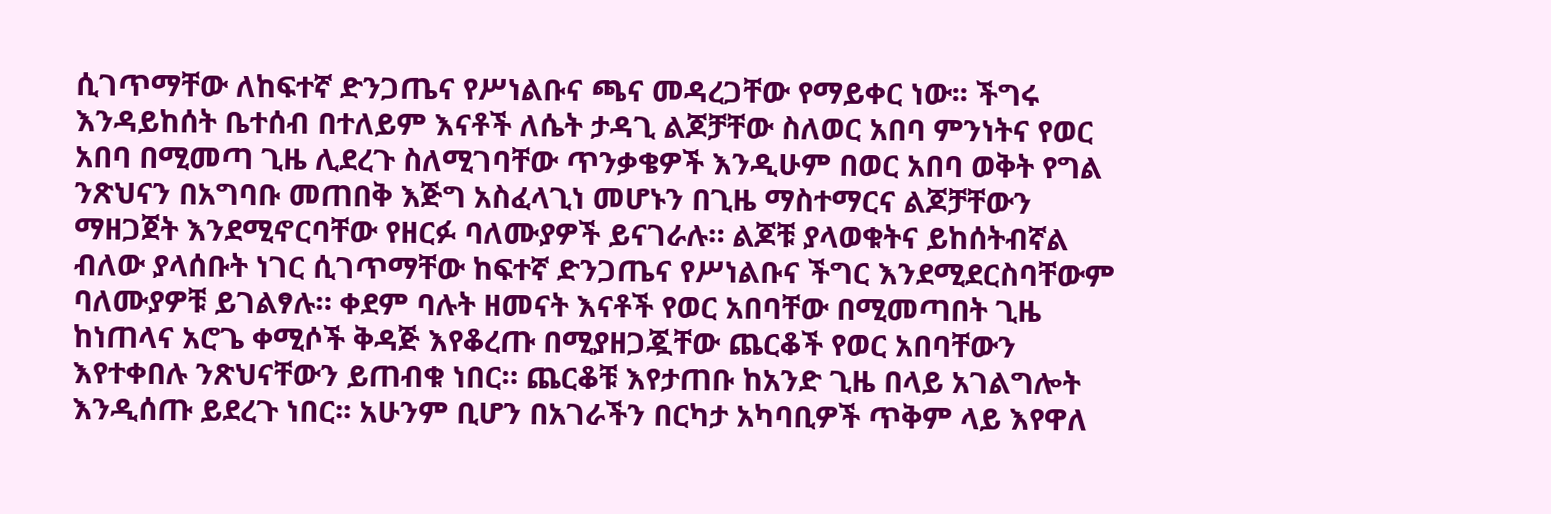ሲገጥማቸው ለከፍተኛ ድንጋጤና የሥነልቡና ጫና መዳረጋቸው የማይቀር ነው፡፡ ችግሩ እንዳይከሰት ቤተሰብ በተለይም እናቶች ለሴት ታዳጊ ልጆቻቸው ስለወር አበባ ምንነትና የወር አበባ በሚመጣ ጊዜ ሊደረጉ ስለሚገባቸው ጥንቃቄዎች እንዲሁም በወር አበባ ወቅት የግል ንጽህናን በአግባቡ መጠበቅ እጅግ አስፈላጊነ መሆኑን በጊዜ ማስተማርና ልጆቻቸውን ማዘጋጀት እንደሚኖርባቸው የዘርፉ ባለሙያዎች ይናገራሉ። ልጆቹ ያላወቁትና ይከሰትብኛል ብለው ያላሰቡት ነገር ሲገጥማቸው ከፍተኛ ድንጋጤና የሥነልቡና ችግር እንደሚደርስባቸውም ባለሙያዎቹ ይገልፃሉ። ቀደም ባሉት ዘመናት እናቶች የወር አበባቸው በሚመጣበት ጊዜ ከነጠላና አሮጌ ቀሚሶች ቅዳጅ እየቆረጡ በሚያዘጋጇቸው ጨርቆች የወር አበባቸውን እየተቀበሉ ንጽህናቸውን ይጠብቁ ነበር። ጨርቆቹ እየታጠቡ ከአንድ ጊዜ በላይ አገልግሎት እንዲሰጡ ይደረጉ ነበር፡፡ አሁንም ቢሆን በአገራችን በርካታ አካባቢዎች ጥቅም ላይ እየዋለ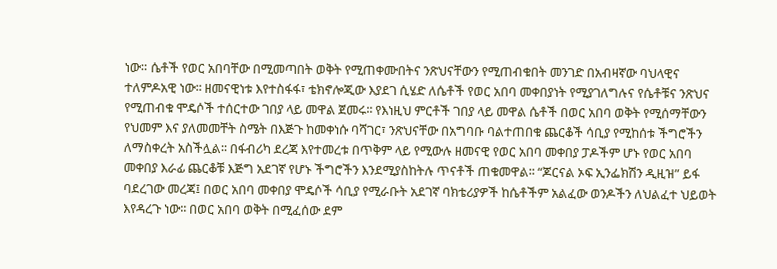ነው። ሴቶች የወር አበባቸው በሚመጣበት ወቅት የሚጠቀሙበትና ንጽህናቸውን የሚጠብቁበት መንገድ በአብዛኛው ባህላዊና ተለምዶአዊ ነው፡፡ ዘመናዊነቱ እየተስፋፋ፣ ቴክኖሎጂው እያደገ ሲሄድ ለሴቶች የወር አበባ መቀበያነት የሚያገለግሉና የሴቶቹና ንጽህና የሚጠብቁ ሞዴሶች ተሰርተው ገበያ ላይ መዋል ጀመሩ፡፡ የእነዚህ ምርቶች ገበያ ላይ መዋል ሴቶች በወር አበባ ወቅት የሚሰማቸውን የህመም እና ያለመመቸት ስሜት በእጅጉ ከመቀነሱ ባሻገር፣ ንጽህናቸው በአግባቡ ባልተጠበቁ ጨርቆች ሳቢያ የሚከሰቱ ችግሮችን ለማስቀረት አስችሏል፡፡ በፋብሪካ ደረጃ እየተመረቱ በጥቅም ላይ የሚውሉ ዘመናዊ የወር አበባ መቀበያ ፓዶችም ሆኑ የወር አበባ መቀበያ እራፊ ጨርቆቹ እጅግ አደገኛ የሆኑ ችግሮችን እንደሚያስከትሉ ጥናቶች ጠቁመዋል፡፡ “ጆርናል ኦፍ ኢንፌክሽን ዲዚዝ” ይፋ ባደረገው መረጃ፤ በወር አበባ መቀበያ ሞዴሶች ሳቢያ የሚራቡት አደገኛ ባክቴሪያዎች ከሴቶችም አልፈው ወንዶችን ለህልፈተ ህይወት እየዳረጉ ነው፡፡ በወር አበባ ወቅት በሚፈሰው ደም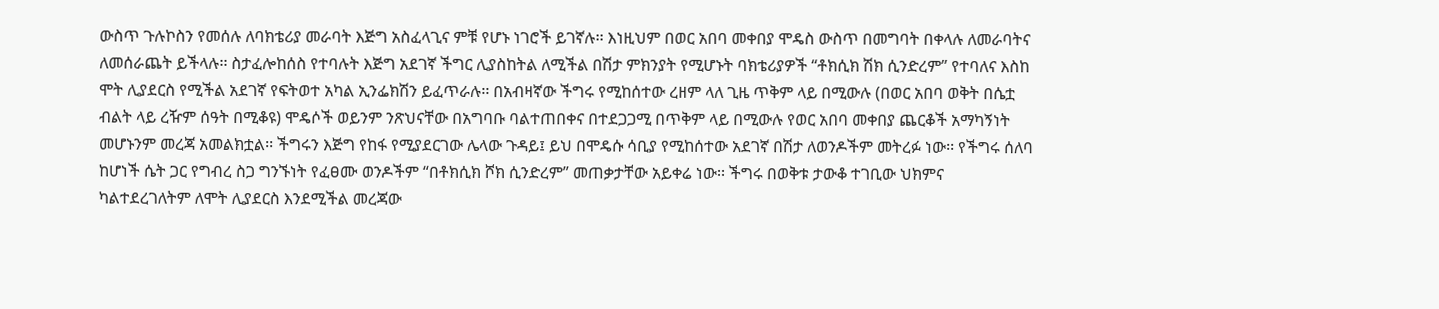ውስጥ ጉሉኮስን የመሰሉ ለባክቴሪያ መራባት እጅግ አስፈላጊና ምቹ የሆኑ ነገሮች ይገኛሉ፡፡ እነዚህም በወር አበባ መቀበያ ሞዴስ ውስጥ በመግባት በቀላሉ ለመራባትና ለመሰራጨት ይችላሉ፡፡ ስታፈሎከሰስ የተባሉት እጅግ አደገኛ ችግር ሊያስከትል ለሚችል በሽታ ምክንያት የሚሆኑት ባክቴሪያዎች “ቶክሲክ ሽክ ሲንድረም” የተባለና እስከ ሞት ሊያደርስ የሚችል አደገኛ የፍትወተ አካል ኢንፌክሽን ይፈጥራሉ፡፡ በአብዛኛው ችግሩ የሚከሰተው ረዘም ላለ ጊዜ ጥቅም ላይ በሚውሉ (በወር አበባ ወቅት በሴቷ ብልት ላይ ረዥም ሰዓት በሚቆዩ) ሞዴሶች ወይንም ንጽህናቸው በአግባቡ ባልተጠበቀና በተደጋጋሚ በጥቅም ላይ በሚውሉ የወር አበባ መቀበያ ጨርቆች አማካኝነት መሆኑንም መረጃ አመልክቷል፡፡ ችግሩን እጅግ የከፋ የሚያደርገው ሌላው ጉዳይ፤ ይህ በሞዴሱ ሳቢያ የሚከሰተው አደገኛ በሽታ ለወንዶችም መትረፉ ነው፡፡ የችግሩ ሰለባ ከሆነች ሴት ጋር የግብረ ስጋ ግንኙነት የፈፀሙ ወንዶችም “በቶክሲክ ሾክ ሲንድረም” መጠቃታቸው አይቀሬ ነው፡፡ ችግሩ በወቅቱ ታውቆ ተገቢው ህክምና ካልተደረገለትም ለሞት ሊያደርስ እንደሚችል መረጃው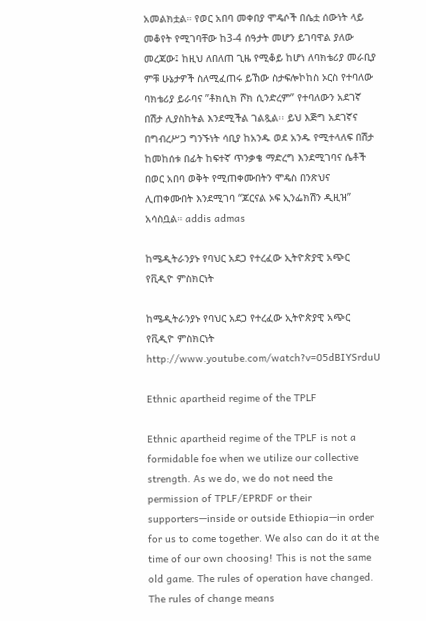አመልክቷል። የወር አበባ መቀበያ ሞዴሶች በሴቷ ሰውነት ላይ መቆየት የሚገባቸው ከ3-4 ሰዓታት መሆን ይገባዋል ያለው መረጃው፤ ከዚህ ለበለጠ ጊዜ የሚቆይ ከሆነ ለባክቴሪያ መራቢያ ምቹ ሁኔታዎች ስለሚፈጠሩ ይኸው ስታፍሎኮከስ ኦርስ የተባለው ባክቴሪያ ይራባና ”ቶክሲክ ሾክ ሲንድረም” የተባለውን አደገኛ በሽታ ሊያስከትል እንደሚችል ገልጿል፡፡ ይህ እጅግ አደገኛና በግብረሥጋ ግንኙነት ሳቢያ ከአንዱ ወደ አንዱ የሚተላለፍ በሽታ ከመከሰቱ በፊት ከፍተኛ ጥንቃቄ ማድረግ እንደሚገባና ሴቶች በወር አበባ ወቅት የሚጠቀሙበትን ሞዴስ በንጽህና ሊጠቀሙበት እንደሚገባ “ጆርናል ኦፍ ኢንፌክሽን ዲዚዝ” አሳስቧል። addis admas

ከሜዲትራንያኑ የባህር አደጋ የተረፈው ኢትዮጵያዊ አጭር የቪዲዮ ምስክርነት

ከሜዲትራንያኑ የባህር አደጋ የተረፈው ኢትዮጵያዊ አጭር የቪዲዮ ምስክርነት http://www.youtube.com/watch?v=05dBIYSrduU

Ethnic apartheid regime of the TPLF

Ethnic apartheid regime of the TPLF is not a formidable foe when we utilize our collective strength. As we do, we do not need the permission of TPLF/EPRDF or their supporters—inside or outside Ethiopia—in order for us to come together. We also can do it at the time of our own choosing! This is not the same old game. The rules of operation have changed. The rules of change means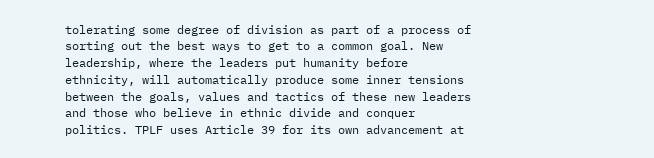tolerating some degree of division as part of a process of sorting out the best ways to get to a common goal. New leadership, where the leaders put humanity before ethnicity, will automatically produce some inner tensions between the goals, values and tactics of these new leaders and those who believe in ethnic divide and conquer politics. TPLF uses Article 39 for its own advancement at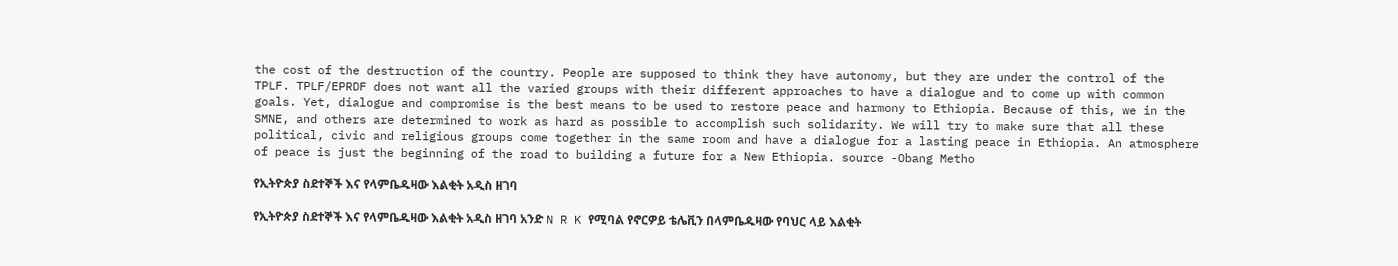the cost of the destruction of the country. People are supposed to think they have autonomy, but they are under the control of the TPLF. TPLF/EPRDF does not want all the varied groups with their different approaches to have a dialogue and to come up with common goals. Yet, dialogue and compromise is the best means to be used to restore peace and harmony to Ethiopia. Because of this, we in the SMNE, and others are determined to work as hard as possible to accomplish such solidarity. We will try to make sure that all these political, civic and religious groups come together in the same room and have a dialogue for a lasting peace in Ethiopia. An atmosphere of peace is just the beginning of the road to building a future for a New Ethiopia. source -Obang Metho

የኢትዮጵያ ስደተኞች እና የላምቤዱዛው እልቂት አዲስ ዘገባ

የኢትዮጵያ ስደተኞች እና የላምቤዱዛው እልቂት አዲስ ዘገባ አንድ N R K የሚባል የኖርዎይ ቴሌቪን በላምቤዱዛው የባህር ላይ እልቂት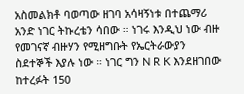አስመልክቶ ባወጣው ዘገባ አሳዛኝነቱ በተጨማሪ አንድ ነገር ትኩረቴን ሳበው ። ነገሩ እንዲህ ነው ብዙ የመገናኛ ብዙሃን የሚዘግቡት የኤርትራውያን ስደተኞች እያሉ ነው ። ነገር ግን N R K እንደዘገበው ከተረፉት 150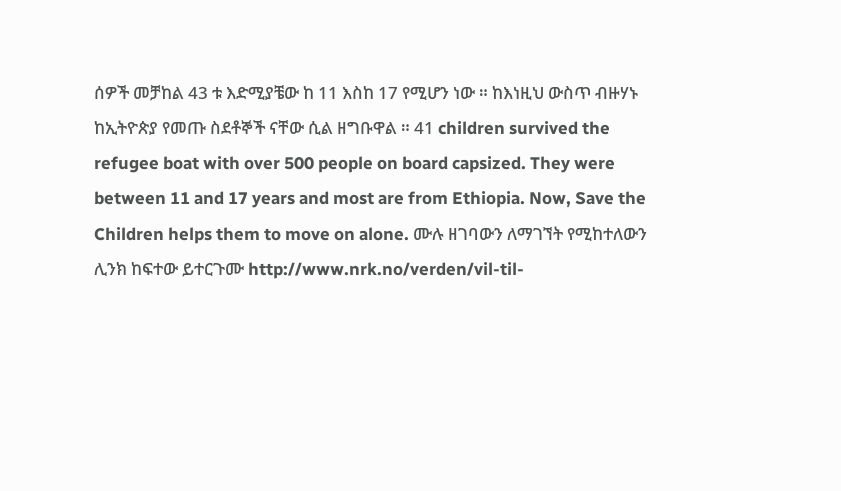ሰዎች መቻከል 43 ቱ እድሚያቼው ከ 11 እስከ 17 የሚሆን ነው ። ከእነዚህ ውስጥ ብዙሃኑ ከኢትዮጵያ የመጡ ስደቶኞች ናቸው ሲል ዘግቡዋል ። 41 children survived the refugee boat with over 500 people on board capsized. They were between 11 and 17 years and most are from Ethiopia. Now, Save the Children helps them to move on alone. ሙሉ ዘገባውን ለማገኘት የሚከተለውን ሊንክ ከፍተው ይተርጉሙ http://www.nrk.no/verden/vil-til-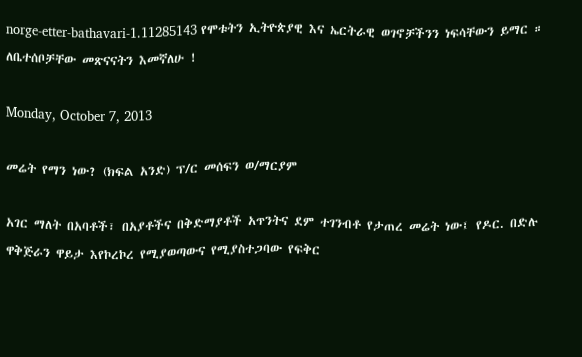norge-etter-bathavari-1.11285143 የሞቱትን ኢትዮጵያዊ እና ኤርትራዊ ወገኖቻችንን ነፍሳቸውን ይማር ። ለቤተሰቦቻቸው መጽናናትን እመኛለሁ !

Monday, October 7, 2013

መሬት የማን ነው? (ክፍል አንድ) ፕ/ር መሰፍን ወ/ማርያም

አገር ማለት በአባቶች፣ በአያቶችና በቅድማያቶች አጥንትና ደም ተገንብቶ የታጠረ መሬት ነው፤ የዶር. በድሉ ዋቅጅራን ዋይታ እየኮረኮረ የሚያወጣውና የሚያስተጋባው የፍቅር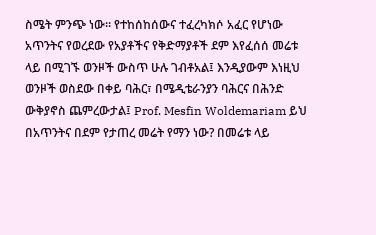ስሜት ምንጭ ነው። የተከሰከሰውና ተፈረካክሶ አፈር የሆነው አጥንትና የወረደው የአያቶችና የቅድማያቶች ደም እየፈሰሰ መሬቱ ላይ በሚገኙ ወንዞች ውስጥ ሁሉ ገብቶአል፤ እንዲያውም እነዚህ ወንዞች ወስደው በቀይ ባሕር፣ በሜዲቴራንያን ባሕርና በሕንድ ውቅያኖስ ጨምረውታል፤ Prof. Mesfin Woldemariam ይህ በአጥንትና በደም የታጠረ መሬት የማን ነው? በመሬቱ ላይ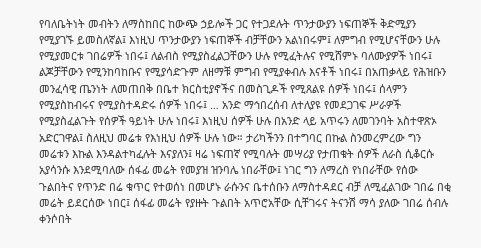የባለቤትነት መብትን ለማስከበር ከውጭ ኃይሎች ጋር የተጋደሉት ጥንታውያን ነፍጠኞች ቅድሚያን የሚያገኙ ይመስለኛል፤ እነዚህ ጥንታውያን ነፍጠኞች ብቻቸውን አልነበሩም፤ ለምግብ የሚሆናቸውን ሁሉ የሚያመርቱ ገበሬዎች ነበሩ፤ ለልብስ የሚያስፈልጋቸውን ሁሉ የሚፈትሉና የሚሸምኑ ባለሙያዎች ነበሩ፤ ልጆቻቸውን የሚንከባከቡና የሚያሳድጉም ለዘማቹ ምግብ የሚያቀብሉ እናቶች ነበሩ፤ በአጠቃላይ የሕዝቡን መንፈሳዊ ጤንነት ለመጠበቅ በቤተ ክርስቲያኖችና በመስጊዶች የሚጸልዩ ሰዎች ነበሩ፤ ሰላምን የሚያስከብሩና የሚያስተዳድሩ ሰዎች ነበሩ፤ … አንድ ማኅበረሰብ ለተለያዩ የመደጋገፍ ሥራዎች የሚያስፈልጉት የሰዎች ዓይነት ሁሉ ነበሩ፤ እነዚህ ሰዎች ሁሉ በአንድ ላይ አጥሩን ለመገንባት አስተዋጽኦ አድርገዋል፤ ስለዚህ መሬቱ የእነዚህ ሰዎች ሁሉ ነው። ታሪካችንን በተግባር በኩል ስንመረምረው ግን መሬቱን እኩል እንዳልተካፈሉት እናያለን፤ ዛሬ ነፍጠኛ የሚባሉት መሣሪያ የታጠቁት ሰዎች ለራስ ሲቆርሱ አያሳንሱ እንደሚባለው ሰፋፊ መሬት የመያዝ ዝንባሌ ነበራቸው፤ ነገር ግን ለማረስ የነበራቸው የሰው ጉልበትና የጥንድ በሬ ቁጥር የተወሰነ በመሆኑ ራሱንና ቤተሰቡን ለማስተዳደር ብቻ ለሚፈልገው ገበሬ በቂ መሬት ይደርሰው ነበር፤ ሰፋፊ መሬት የያዙት ጉልበት አጥሮአቸው ሲቸገሩና ትናንሽ ማሳ ያለው ገበሬ ሰብሉ ቀንሶበት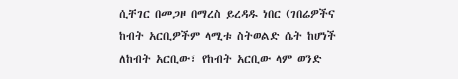ሲቸገር በመጋዞ በማረስ ይረዳዱ ነበር (ገበሬዎችና ከብት አርቢዎችም ላሚቱ ስትወልድ ሴት ከሆነች ለከብት አርቢው፣ የከብት አርቢው ላም ወንድ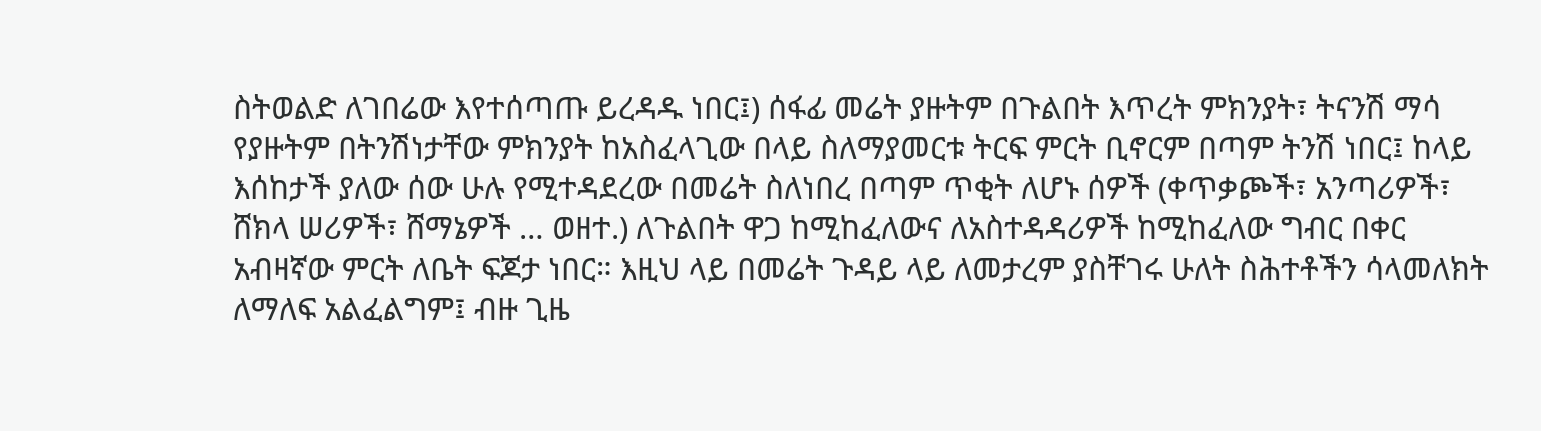ስትወልድ ለገበሬው እየተሰጣጡ ይረዳዱ ነበር፤) ሰፋፊ መሬት ያዙትም በጉልበት እጥረት ምክንያት፣ ትናንሽ ማሳ የያዙትም በትንሽነታቸው ምክንያት ከአስፈላጊው በላይ ስለማያመርቱ ትርፍ ምርት ቢኖርም በጣም ትንሽ ነበር፤ ከላይ እሰከታች ያለው ሰው ሁሉ የሚተዳደረው በመሬት ስለነበረ በጣም ጥቂት ለሆኑ ሰዎች (ቀጥቃጮች፣ አንጣሪዎች፣ ሸክላ ሠሪዎች፣ ሸማኔዎች … ወዘተ.) ለጉልበት ዋጋ ከሚከፈለውና ለአስተዳዳሪዎች ከሚከፈለው ግብር በቀር አብዛኛው ምርት ለቤት ፍጆታ ነበር። እዚህ ላይ በመሬት ጉዳይ ላይ ለመታረም ያስቸገሩ ሁለት ስሕተቶችን ሳላመለክት ለማለፍ አልፈልግም፤ ብዙ ጊዜ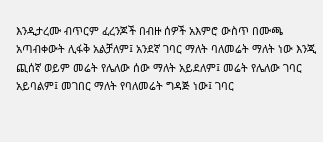እንዲታረሙ ብጥርም ፈረንጆች በብዙ ሰዎች አእምሮ ውስጥ በሙጫ አጣብቀውት ሊፋቅ አልቻለም፤ አንደኛ ገባር ማለት ባለመሬት ማለት ነው እንጂ ጪሰኛ ወይም መሬት የሌለው ሰው ማለት አይደለም፤ መሬት የሌለው ገባር አይባልም፤ መገበር ማለት የባለመሬት ግዳጅ ነው፤ ገባር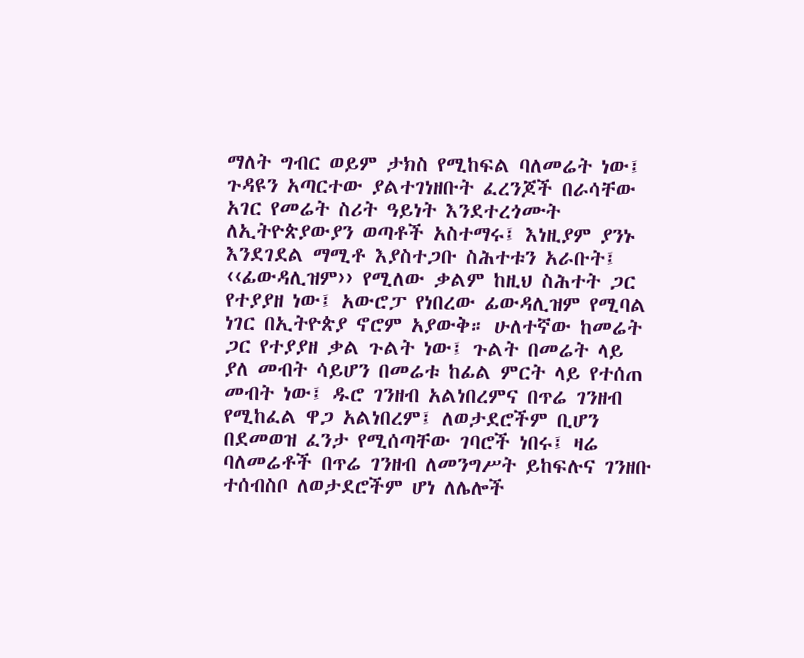ማለት ግብር ወይም ታክስ የሚከፍል ባለመሬት ነው፤ ጉዳዩን አጣርተው ያልተገነዘቡት ፈረንጆች በራሳቸው አገር የመሬት ስሪት ዓይነት እንደተረጎሙት ለኢትዮጵያውያን ወጣቶች አስተማሩ፤ እነዚያም ያንኑ እንደገደል ማሚቶ እያስተጋቡ ስሕተቱን አራቡት፤ ‹‹ፊውዳሊዝም›› የሚለው ቃልም ከዚህ ስሕተት ጋር የተያያዘ ነው፤ አውሮፓ የነበረው ፊውዳሊዝም የሚባል ነገር በኢትዮጵያ ኖሮም አያውቅ። ሁለተኛው ከመሬት ጋር የተያያዘ ቃል ጉልት ነው፤ ጉልት በመሬት ላይ ያለ መብት ሳይሆን በመሬቱ ከፊል ምርት ላይ የተሰጠ መብት ነው፤ ዱሮ ገንዘብ አልነበረምና በጥሬ ገንዘብ የሚከፈል ዋጋ አልነበረም፤ ለወታደሮችም ቢሆን በደመወዝ ፈንታ የሚሰጣቸው ገባሮች ነበሩ፤ ዛሬ ባለመሬቶች በጥሬ ገንዘብ ለመንግሥት ይከፍሉና ገንዘቡ ተሰብስቦ ለወታደሮችም ሆነ ለሌሎች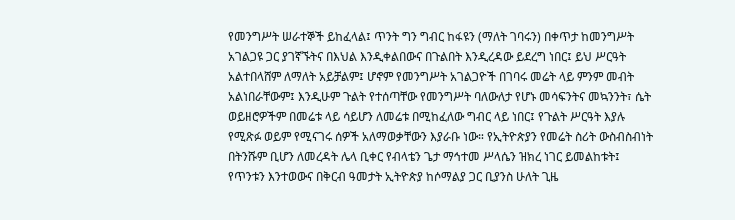የመንግሥት ሠራተኞች ይከፈላል፤ ጥንት ግን ግብር ከፋዩን (ማለት ገባሩን) በቀጥታ ከመንግሥት አገልጋዩ ጋር ያገኛኙትና በእህል እንዲቀልበውና በጉልበት እንዲረዳው ይደረግ ነበር፤ ይህ ሥርዓት አልተበላሸም ለማለት አይቻልም፤ ሆኖም የመንግሥት አገልጋዮች በገባሩ መሬት ላይ ምንም መብት አልነበራቸውም፤ እንዲሁም ጉልት የተሰጣቸው የመንግሥት ባለውለታ የሆኑ መሳፍንትና መኳንንት፣ ሴት ወይዘሮዎችም በመሬቱ ላይ ሳይሆን ለመሬቱ በሚከፈለው ግብር ላይ ነበር፤ የጉልት ሥርዓት እያሉ የሚጽፉ ወይም የሚናገሩ ሰዎች አለማወቃቸውን እያራቡ ነው። የኢትዮጵያን የመሬት ስሪት ውስብስብነት በትንሹም ቢሆን ለመረዳት ሌላ ቢቀር የብላቴን ጌታ ማኅተመ ሥላሴን ዝክረ ነገር ይመልከቱት፤ የጥንቱን እንተወውና በቅርብ ዓመታት ኢትዮጵያ ከሶማልያ ጋር ቢያንስ ሁለት ጊዜ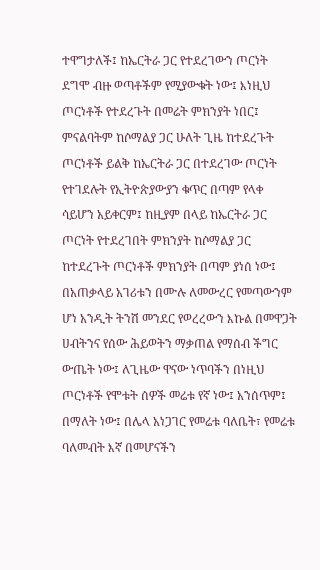ተዋግታለች፤ ከኤርትራ ጋር የተደረገውን ጦርነት ደግሞ ብዙ ወጣቶችም የሚያውቁት ነው፤ እነዚህ ጦርነቶች የተደረጉት በመሬት ምክንያት ነበር፤ ምናልባትም ከሶማልያ ጋር ሁለት ጊዜ ከተደረጉት ጦርነቶች ይልቅ ከኤርትራ ጋር በተደረገው ጦርነት የተገደሉት የኢትዮጵያውያን ቁጥር በጣም የላቀ ሳይሆን አይቀርም፤ ከዚያም በላይ ከኤርትራ ጋር ጦርነት የተደረገበት ምክንያት ከሶማልያ ጋር ከተደረጉት ጦርነቶች ምክንያት በጣም ያነሰ ነው፤ በአጠቃላይ አገሪቱን በሙሉ ለመውረር የመጣውንም ሆነ አንዲት ትንሽ መንደር የወረረውን እኩል በመዋጋት ሀብትንና የሰው ሕይወትን ማቃጠል የማሰብ ችግር ውጤት ነው፤ ለጊዜው ዋናው ነጥባችን በነዚህ ጦርነቶች የሞቱት ሰዎች መሬቱ የኛ ነው፤ አንሰጥም፤ በማለት ነው፤ በሌላ አነጋገር የመሬቱ ባለቤት፣ የመሬቱ ባለመብት እኛ በመሆናችን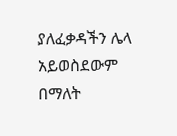ያለፈቃዳችን ሌላ አይወስደውም በማለት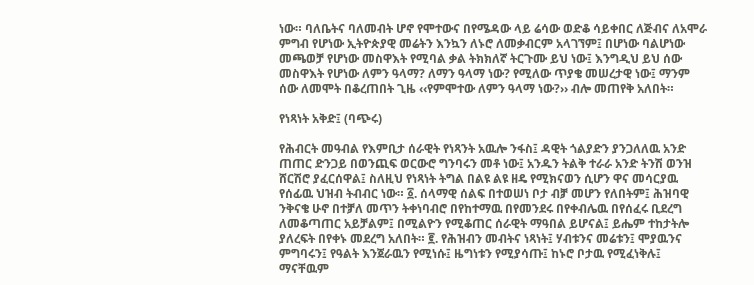ነው። ባለቤትና ባለመብት ሆኖ የሞተውና በየሜዳው ላይ ሬሳው ወድቆ ሳይቀበር ለጅብና ለአሞራ ምግብ የሆነው ኢትዮጵያዊ መሬትን እንኳን ለኑሮ ለመቃብርም አላገኘም፤ በሆነው ባልሆነው መጫወቻ የሆነው መስዋእት የሚባል ቃል ትክክለኛ ትርጉሙ ይህ ነው፤ እንግዲህ ይህ ሰው መስዋእት የሆነው ለምን ዓላማ? ለማን ዓላማ ነው? የሚለው ጥያቄ መሠረታዊ ነው፤ ማንም ሰው ለመሞት በቆረጠበት ጊዜ ‹‹የምሞተው ለምን ዓላማ ነው?›› ብሎ መጠየቅ አለበት።

የነጻነት አቅድ፤ (ባጭሩ)

የሕብርት መዓብል የእምቢታ ሰራዊት የነጻንት አዉሎ ንፋስ፤ ዳዊት ጎልያድን ያንጋለለዉ አንድ ጠጠር ድንጋይ በወንጪፍ ወርውሮ ግንባሩን መቶ ነው፤ አንዱን ትልቅ ተራራ አንድ ትንሽ ወንዝ ሸርሽሮ ያፈርሰዋል፤ ስለዚህ የነጻነት ትግል በልዩ ልዩ ዘዴ የሚክናወን ሲሆን ዋና መሳርያዉ የሰፊዉ ህዝብ ትብብር ነው። ፩. ሰላማዊ ሰልፍ በተወሠነ ቦታ ብⶫ መሆን የለበትም፤ ሕዝባዊ ንቅናቄ ሁኖ በተⶫለ መጥን ትቀነባብሮ በየከተማዉ በየመንደሩ በየቀብሌዉ በየሰፈሩ ቢደረግ ለመቆጣጠር አይቻልም፤ በሚልዮን የሚቆጠር ሰራዊት ማዓበል ይሆናል፤ ይሔም ተከታትሎ ያለረፍት በየቀኑ መደረግ አለበት። ፪. የሕዝብን መብትና ነጻነት፤ ሃብቱንና መሬቱን፤ ሞያዉንና ምግባሩን፤ የዓልት እንጀራዉን የሚነሱ፤ ዜግነቱን የሚያሳጡ፤ ከኑሮ ቦታዉ የሚፈነቅሉ፤ ማናቸዉም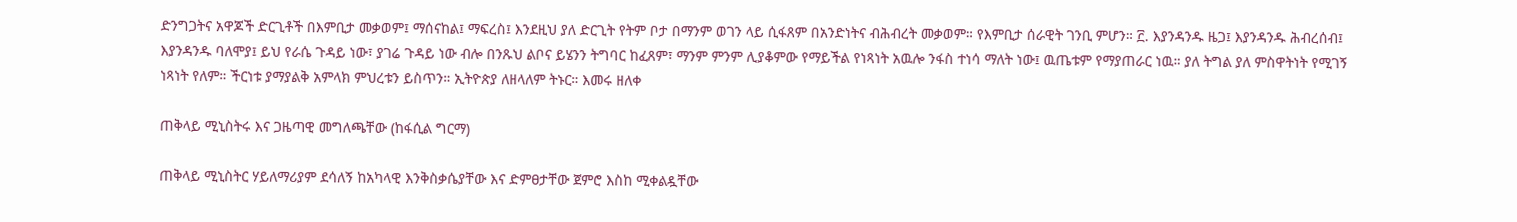ድንግጋትና አዋጆች ድርጊቶች በእምቢታ መቃወም፤ ማሰናከል፤ ማፍረስ፤ እንደዚህ ያለ ድርጊት የትም ቦታ በማንም ወገን ላይ ሲፋጸም በአንድነትና ብሕብረት መቃወም። የእምቢታ ሰራዊት ገንቢ ምሆን። ፫. እያንዳንዱ ዜጋ፤ እያንዳንዱ ሕብረሰብ፤ እያንዳንዱ ባለሞያ፤ ይህ የራሴ ጉዳይ ነው፣ ያገሬ ጉዳይ ነው ብሎ በንጹህ ልቦና ይሄንን ትግባር ከፈጸም፣ ማንም ምንም ሊያቆምው የማይችል የነጻነት አዉሎ ንፋስ ተነሳ ማለት ነው፤ ዉጤቱም የማያጠራር ነዉ። ያለ ትግል ያለ ምስዋትነት የሚገኝ ነጻነት የለም። ችርነቱ ያማያልቅ አምላክ ምህረቱን ይስጥን። ኢትዮጵያ ለዘላለም ትኑር። እመሩ ዘለቀ

ጠቅላይ ሚኒስትሩ እና ጋዜጣዊ መግለጫቸው (ከፋሲል ግርማ)

ጠቅላይ ሚኒስትር ሃይለማሪያም ደሳለኝ ከአካላዊ እንቅስቃሴያቸው እና ድምፀታቸው ጀምሮ እስከ ሚቀልዷቸው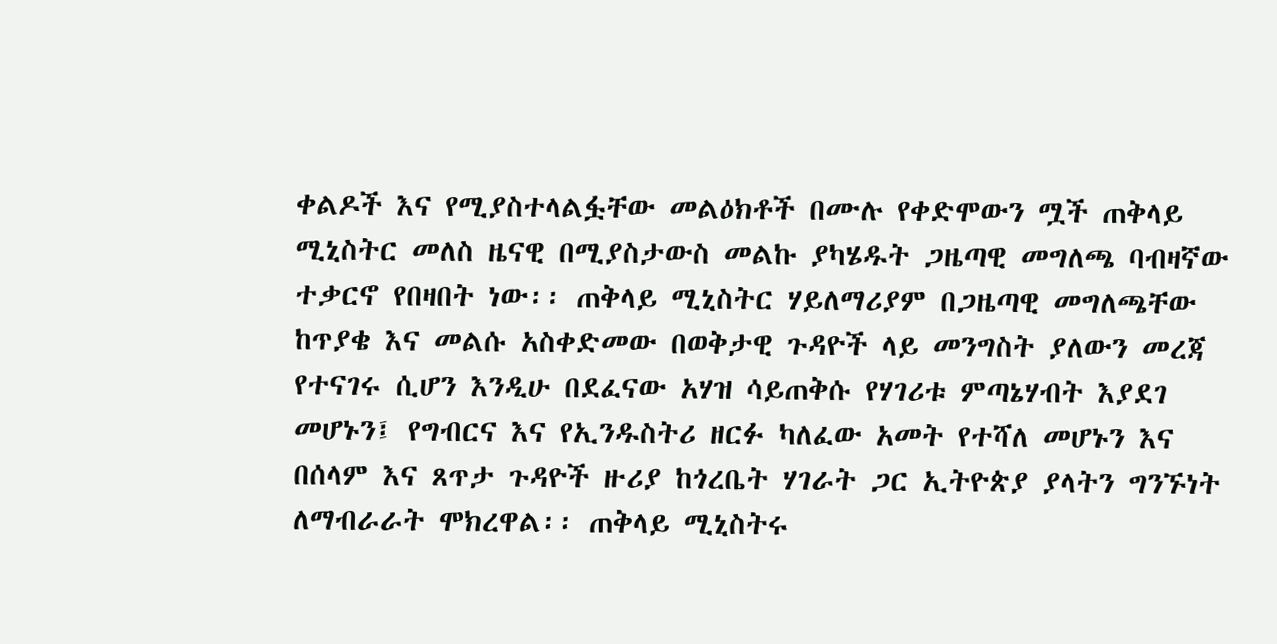ቀልዶች እና የሚያስተላልፏቸው መልዕክቶች በሙሉ የቀድሞውን ሟች ጠቅላይ ሚኒስትር መለስ ዜናዊ በሚያስታውስ መልኩ ያካሄዱት ጋዜጣዊ መግለጫ ባብዛኛው ተቃርኖ የበዛበት ነው፡፡ ጠቅላይ ሚኒስትር ሃይለማሪያም በጋዜጣዊ መግለጫቸው ከጥያቄ እና መልሱ አስቀድመው በወቅታዊ ጉዳዮች ላይ መንግስት ያለውን መረጃ የተናገሩ ሲሆን እንዲሁ በደፈናው አሃዝ ሳይጠቅሱ የሃገሪቱ ምጣኔሃብት እያደገ መሆኑን፤ የግብርና እና የኢንዱስትሪ ዘርፉ ካለፈው አመት የተሻለ መሆኑን እና በሰላም እና ጸጥታ ጉዳዮች ዙሪያ ከጎረቤት ሃገራት ጋር ኢትዮጵያ ያላትን ግንኙነት ለማብራራት ሞክረዋል፡፡ ጠቅላይ ሚኒስትሩ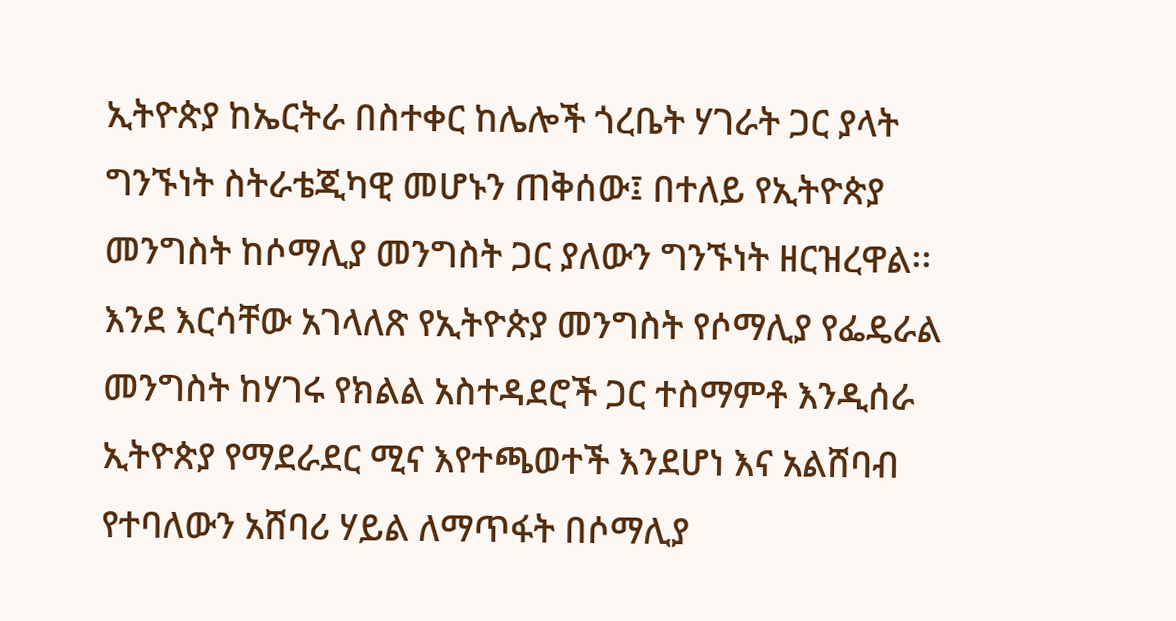ኢትዮጵያ ከኤርትራ በስተቀር ከሌሎች ጎረቤት ሃገራት ጋር ያላት ግንኙነት ስትራቴጂካዊ መሆኑን ጠቅሰው፤ በተለይ የኢትዮጵያ መንግስት ከሶማሊያ መንግስት ጋር ያለውን ግንኙነት ዘርዝረዋል፡፡ እንደ እርሳቸው አገላለጽ የኢትዮጵያ መንግስት የሶማሊያ የፌዴራል መንግስት ከሃገሩ የክልል አስተዳደሮች ጋር ተስማምቶ እንዲሰራ ኢትዮጵያ የማደራደር ሚና እየተጫወተች እንደሆነ እና አልሸባብ የተባለውን አሸባሪ ሃይል ለማጥፋት በሶማሊያ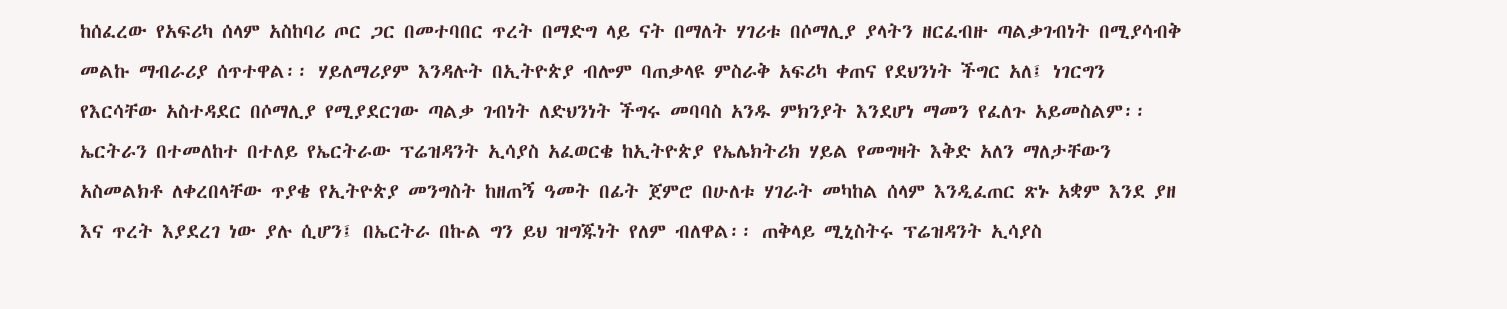ከሰፈረው የአፍሪካ ሰላም አስከባሪ ጦር ጋር በመተባበር ጥረት በማድግ ላይ ናት በማለት ሃገሪቱ በሶማሊያ ያላትን ዘርፈብዙ ጣልቃገብነት በሚያሳብቅ መልኩ ማብራሪያ ሰጥተዋል፡፡ ሃይለማሪያም እንዳሉት በኢትዮጵያ ብሎም ባጠቃላዩ ምስራቅ አፍሪካ ቀጠና የደህንነት ችግር አለ፤ ነገርግን የእርሳቸው አስተዳደር በሶማሊያ የሚያደርገው ጣልቃ ገብነት ለድህንነት ችግሩ መባባስ አንዱ ምክንያት እንደሆነ ማመን የፈለጉ አይመስልም፡፡ ኤርትራን በተመለከተ በተለይ የኤርትራው ፕሬዝዳንት ኢሳያስ አፈወርቄ ከኢትዮጵያ የኤሌክትሪክ ሃይል የመግዛት እቅድ አለን ማለታቸውን አስመልክቶ ለቀረበላቸው ጥያቄ የኢትዮጵያ መንግስት ከዘጠኝ ዓመት በፊት ጀምሮ በሁለቱ ሃገራት መካከል ሰላም እንዲፈጠር ጽኑ አቋም እንደ ያዘ እና ጥረት እያደረገ ነው ያሉ ሲሆን፤ በኤርትራ በኩል ግን ይህ ዝግጁነት የለም ብለዋል፡፡ ጠቅላይ ሚኒስትሩ ፕሬዝዳንት ኢሳያስ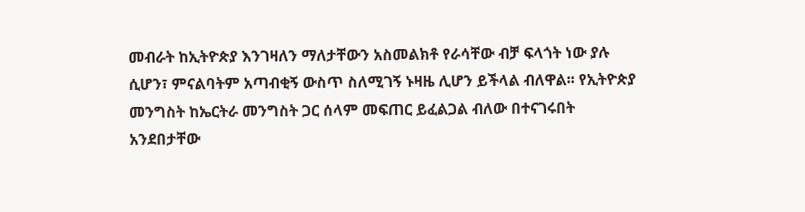መብራት ከኢትዮጵያ እንገዛለን ማለታቸውን አስመልክቶ የራሳቸው ብቻ ፍላጎት ነው ያሉ ሲሆን፣ ምናልባትም አጣብቂኝ ውስጥ ስለሚገኝ ኑዛዜ ሊሆን ይችላል ብለዋል፡፡ የኢትዮጵያ መንግስት ከኤርትራ መንግስት ጋር ሰላም መፍጠር ይፈልጋል ብለው በተናገሩበት አንደበታቸው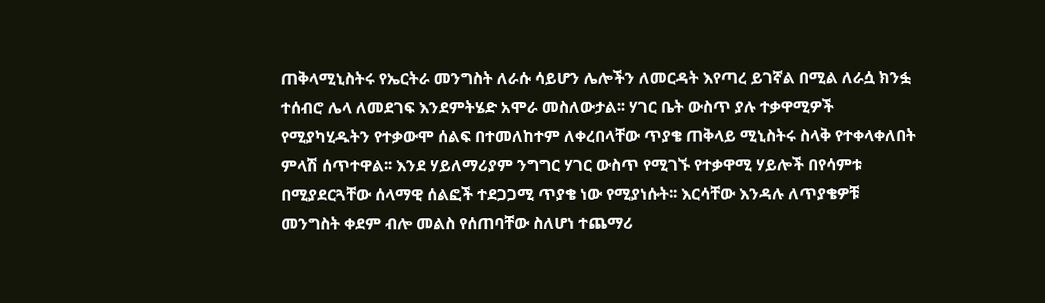ጠቅላሚኒስትሩ የኤርትራ መንግስት ለራሱ ሳይሆን ሌሎችን ለመርዳት እየጣረ ይገኛል በሚል ለራሷ ክንፏ ተሰብሮ ሌላ ለመደገፍ እንደምትሄድ አሞራ መስለውታል፡፡ ሃገር ቤት ውስጥ ያሉ ተቃዋሚዎች የሚያካሂዱትን የተቃውሞ ሰልፍ በተመለከተም ለቀረበላቸው ጥያቄ ጠቅላይ ሚኒስትሩ ስላቅ የተቀላቀለበት ምላሽ ሰጥተዋል፡፡ እንደ ሃይለማሪያም ንግግር ሃገር ውስጥ የሚገኙ የተቃዋሚ ሃይሎች በየሳምቱ በሚያደርጓቸው ሰላማዊ ሰልፎች ተደጋጋሚ ጥያቄ ነው የሚያነሱት፡፡ እርሳቸው እንዳሉ ለጥያቄዎቹ መንግስት ቀደም ብሎ መልስ የሰጠባቸው ስለሆነ ተጨማሪ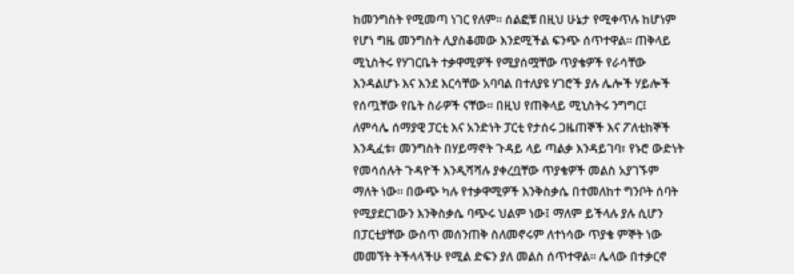ከመንግስት የሚመጣ ነገር የለም፡፡ ሰልፎቹ በዚህ ሁኔታ የሚቀጥሉ ከሆነም የሆነ ግዜ መንግስት ሊያስቆመው እንደሚችል ፍንጭ ሰጥተዋል፡፡ ጠቅላይ ሚኒስትሩ የሃገርቤት ተቃዋሚዎች የሚያሰሟቸው ጥያቄዎች የራሳቸው እንዳልሆኑ እና እንደ እርሳቸው አባባል በተለያዩ ሃገሮች ያሉ ሌሎች ሃይሎች የሰጧቸው የቤት ስራዎች ናቸው፡፡ በዚህ የጠቅላይ ሚኒስትሩ ንግግር፤ ለምሳሌ ሰማያዊ ፓርቲ እና አንድነት ፓርቲ የታሰሩ ጋዜጠኞች እና ፖለቲከኞች እንዲፈቱ፣ መንግስት በሃይማኖት ጉዳይ ላይ ጣልቃ እንዳይገባ፣ የኑሮ ውድነት የመሳሰሉት ጉዳዮች እንዲሻሻሉ ያቀረቧቸው ጥያቄዎች መልስ አያገኙም ማለት ነው፡፡ በውጭ ካሉ የተቃዋሚዎች እንቅስቃሴ በተመለከተ ግንቦት ሰባት የሚያደርገውን እንቅስቃሴ ባጭሩ ህልም ነው፤ ማለም ይችላሉ ያሉ ሲሆን በፓርቲያቸው ውስጥ መሰንጠቅ ስለመኖሩም ለተነሳው ጥያቄ ምኞት ነው መመኘት ትችላላችሁ የሚል ድፍን ያለ መልስ ሰጥተዋል፡፡ ሌላው በተቃርኖ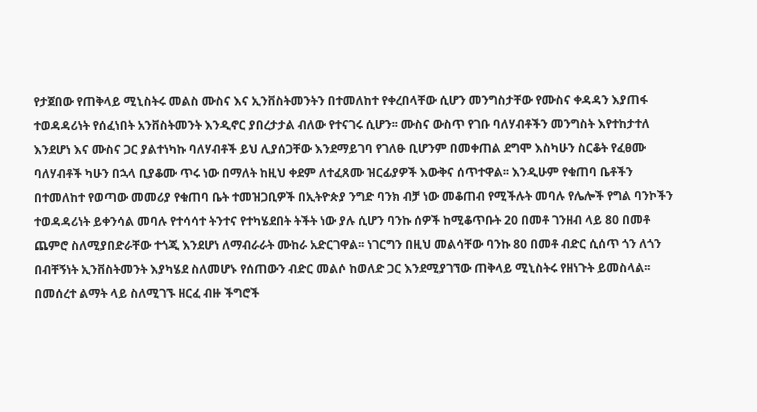የታጀበው የጠቅላይ ሚኒስትሩ መልስ ሙስና እና ኢንቨስትመንትን በተመለከተ የቀረበላቸው ሲሆን መንግስታቸው የሙስና ቀዳዳን እያጠፋ ተወዳዳሪነት የሰፈነበት አንቨስትመንት እንዲኖር ያበረታታል ብለው የተናገሩ ሲሆን፡፡ ሙስና ውስጥ የገቡ ባለሃብቶችን መንግስት እየተከታተለ እንደሆነ እና ሙስና ጋር ያልተነካኩ ባለሃብቶች ይህ ሊያሰጋቸው እንደማይገባ የገለፁ ቢሆንም በመቀጠል ደግሞ እስካሁን ስርቆት የፈፀሙ ባለሃብቶች ካሁን በኋላ ቢያቆሙ ጥሩ ነው በማለት ከዚህ ቀደም ለተፈጸሙ ዝርፊያዎች እውቅና ሰጥተዋል፡፡ እንዲሁም የቁጠባ ቤቶችን በተመለከተ የወጣው መመሪያ የቁጠባ ቤት ተመዝጋቢዎች በኢትዮጵያ ንግድ ባንክ ብቻ ነው መቆጠብ የሚችሉት መባሉ የሌሎች የግል ባንኮችን ተወዳዳሪነት ይቀንሳል መባሉ የተሳሳተ ትንተና የተካሄደበት ትችት ነው ያሉ ሲሆን ባንኩ ሰዎች ከሚቆጥቡት 20 በመቶ ገንዘብ ላይ 80 በመቶ ጨምሮ ስለሚያበድራቸው ተጎጂ እንደሆነ ለማብራራት ሙከራ አድርገዋል፡፡ ነገርግን በዚህ መልሳቸው ባንኩ 80 በመቶ ብድር ሲሰጥ ጎን ለጎን በብቸኝነት ኢንቨስትመንት እያካሄደ ስለመሆኑ የሰጠውን ብድር መልሶ ከወለድ ጋር እንደሚያገኘው ጠቅላይ ሚኒስትሩ የዘነጉት ይመስላል፡፡ በመሰረተ ልማት ላይ ስለሚገኙ ዘርፈ ብዙ ችግሮች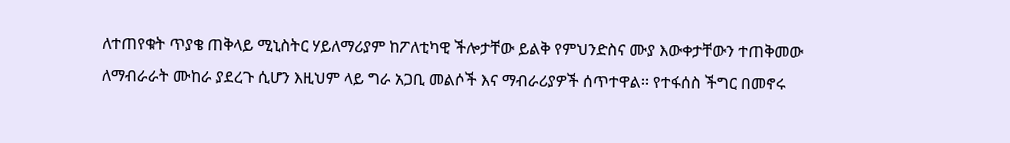ለተጠየቁት ጥያቄ ጠቅላይ ሚኒስትር ሃይለማሪያም ከፖለቲካዊ ችሎታቸው ይልቅ የምህንድስና ሙያ እውቀታቸውን ተጠቅመው ለማብራራት ሙከራ ያደረጉ ሲሆን እዚህም ላይ ግራ አጋቢ መልሶች እና ማብራሪያዎች ሰጥተዋል፡፡ የተፋሰስ ችግር በመኖሩ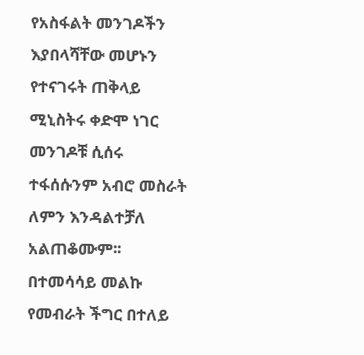የአስፋልት መንገዶችን እያበላሻቸው መሆኑን የተናገሩት ጠቅላይ ሚኒስትሩ ቀድሞ ነገር መንገዶቹ ሲሰሩ ተፋሰሱንም አብሮ መስራት ለምን እንዳልተቻለ አልጠቆሙም፡፡ በተመሳሳይ መልኩ የመብራት ችግር በተለይ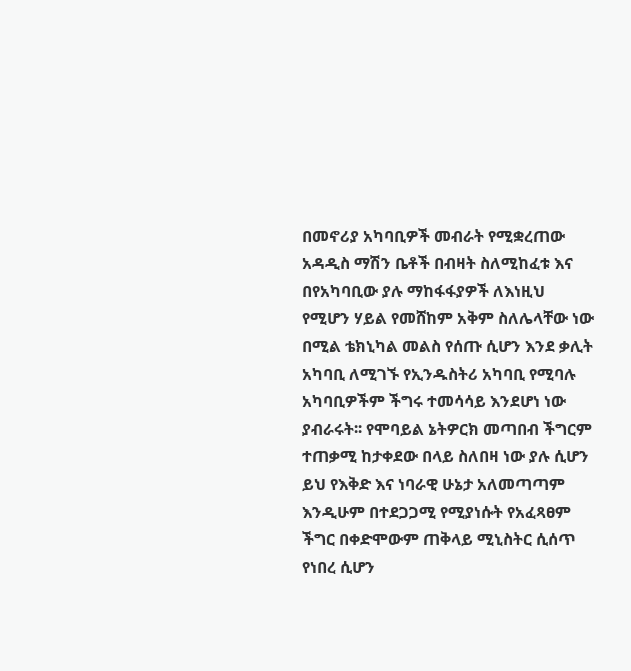በመኖሪያ አካባቢዎች መብራት የሚቋረጠው አዳዲስ ማሽን ቤቶች በብዛት ስለሚከፈቱ እና በየአካባቢው ያሉ ማከፋፋያዎች ለእነዚህ የሚሆን ሃይል የመሸከም አቅም ስለሌላቸው ነው በሚል ቴክኒካል መልስ የሰጡ ሲሆን እንደ ቃሊት አካባቢ ለሚገኙ የኢንዱስትሪ አካባቢ የሚባሉ አካባቢዎችም ችግሩ ተመሳሳይ እንደሆነ ነው ያብራሩት፡፡ የሞባይል ኔትዎርክ መጣበብ ችግርም ተጠቃሚ ከታቀደው በላይ ስለበዛ ነው ያሉ ሲሆን ይህ የእቅድ እና ነባራዊ ሁኔታ አለመጣጣም እንዲሁም በተደጋጋሚ የሚያነሱት የአፈጻፀም ችግር በቀድሞውም ጠቅላይ ሚኒስትር ሲሰጥ የነበረ ሲሆን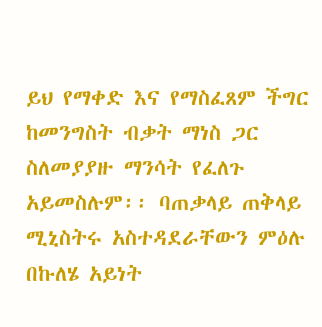ይህ የማቀድ እና የማስፈጸም ችግር ከመንግስት ብቃት ማነስ ጋር ስለመያያዙ ማንሳት የፈለጉ አይመስሉም፡፡ ባጠቃላይ ጠቅላይ ሚኒስትሩ አስተዳደራቸውን ምዕሉ በኩለሄ አይነት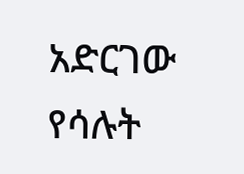አድርገው የሳሉት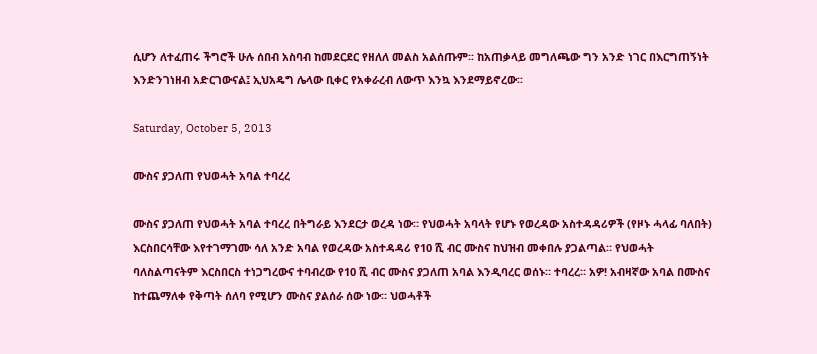ሲሆን ለተፈጠሩ ችግሮች ሁሉ ሰበብ አስባብ ከመደርደር የዘለለ መልስ አልሰጡም፡፡ ከአጠቃላይ መግለጫው ግን አንድ ነገር በእርግጠኝነት እንድንገነዘብ አድርገውናል፤ ኢህአዴግ ሌላው ቢቀር የአቀራረብ ለውጥ እንኳ እንደማይኖረው፡፡

Saturday, October 5, 2013

ሙስና ያጋለጠ የህወሓት አባል ተባረረ

ሙስና ያጋለጠ የህወሓት አባል ተባረረ በትግራይ እንደርታ ወረዳ ነው። የህወሓት አባላት የሆኑ የወረዳው አስተዳዳሪዎች (የዞኑ ሓላፊ ባለበት) እርስበርሳቸው እየተገማገሙ ሳለ አንድ አባል የወረዳው አስተዳዳሪ የ10 ሺ ብር ሙስና ከህዝብ መቀበሉ ያጋልጣል። የህወሓት ባለስልጣናትም እርስበርስ ተነጋግረውና ተባብረው የ10 ሺ ብር ሙስና ያጋለጠ አባል እንዲባረር ወሰኑ። ተባረረ። አዎ! አብዛኛው አባል በሙስና ከተጨማለቀ የቅጣት ሰለባ የሚሆን ሙስና ያልሰራ ሰው ነው። ህወሓቶች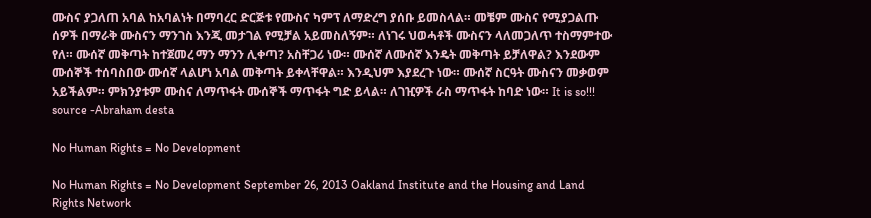ሙስና ያጋለጠ አባል ከአባልነት በማባረር ድርጅቱ የሙስና ካምፕ ለማድረግ ያሰቡ ይመስላል። መቼም ሙስና የሚያጋልጡ ሰዎች በማራቅ ሙስናን ማንገስ እንጂ መታገል የሚቻል አይመስለኝም። ለነገሩ ህወሓቶች ሙስናን ላለመጋለጥ ተስማምተው የለ። ሙሰኛ መቅጣት ከተጀመረ ማን ማንን ሊቀጣ? አስቸጋሪ ነው። ሙሰኛ ለሙሰኛ እንዴት መቅጣት ይቻለዋል? እንደውም ሙሰኞች ተሰባስበው ሙሰኛ ላልሆነ አባል መቅጣት ይቀላቸዋል። እንዲህም እያደረጉ ነው። ሙሰኛ ስርዓት ሙስናን መቃወም አይችልም። ምክንያቱም ሙስና ለማጥፋት ሙሰኞች ማጥፋት ግድ ይላል። ለገዢዎች ራስ ማጥፋት ከባድ ነው። It is so!!! source -Abraham desta

No Human Rights = No Development

No Human Rights = No Development September 26, 2013 Oakland Institute and the Housing and Land Rights Network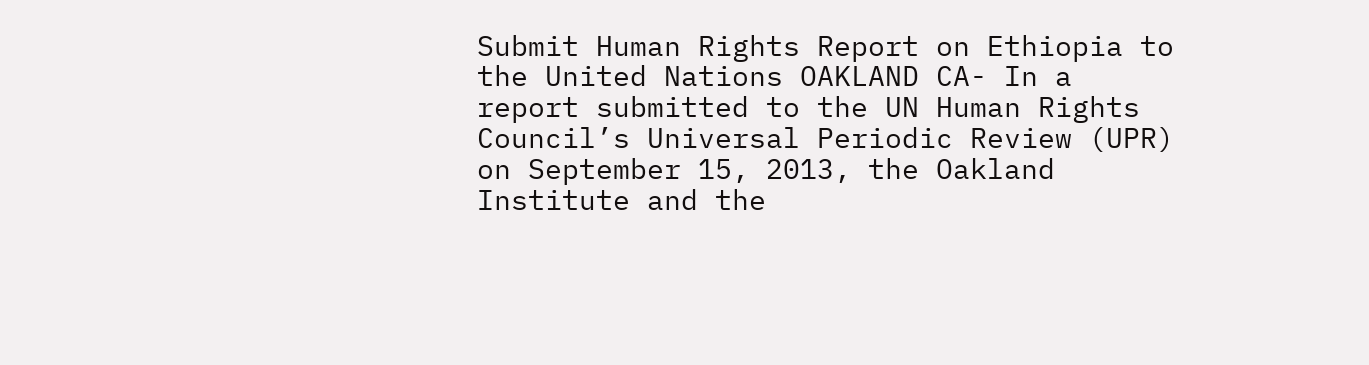Submit Human Rights Report on Ethiopia to the United Nations OAKLAND CA- In a report submitted to the UN Human Rights Council’s Universal Periodic Review (UPR) on September 15, 2013, the Oakland Institute and the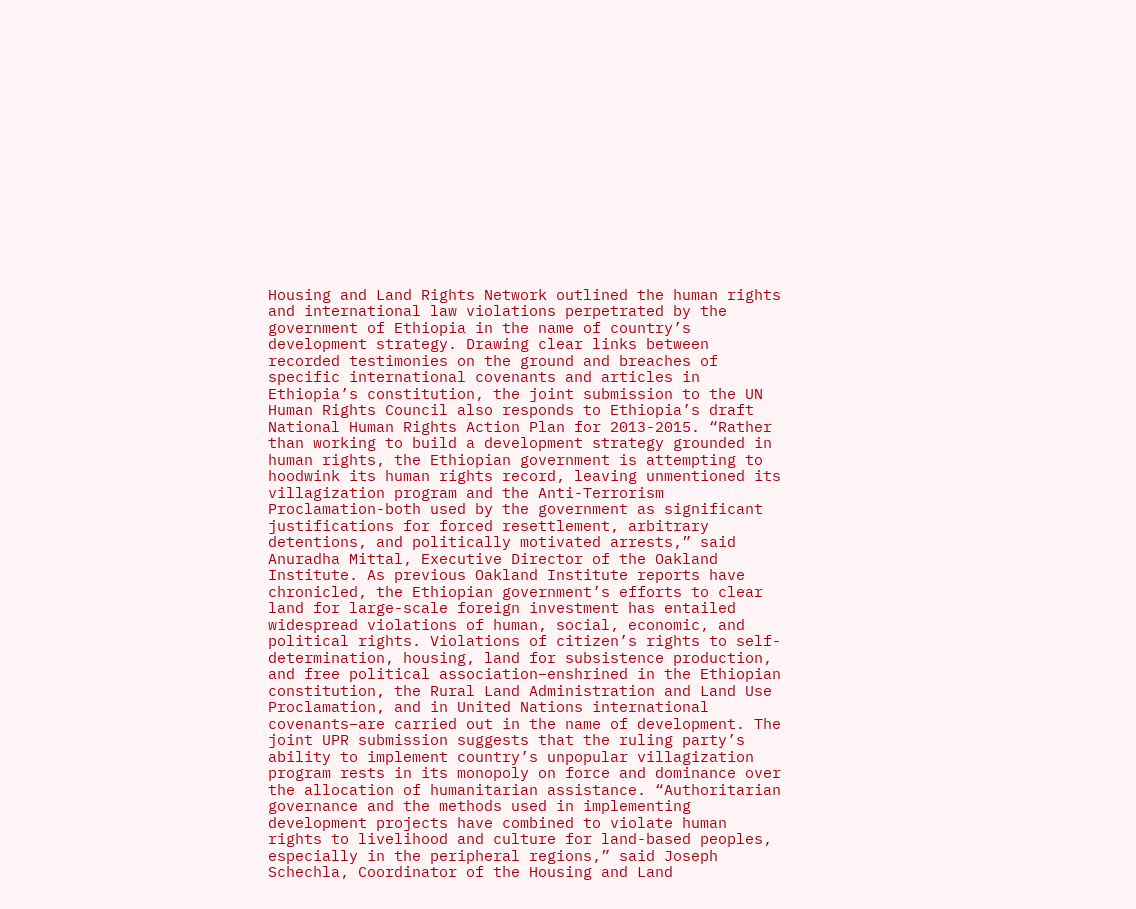Housing and Land Rights Network outlined the human rights and international law violations perpetrated by the government of Ethiopia in the name of country’s development strategy. Drawing clear links between recorded testimonies on the ground and breaches of specific international covenants and articles in Ethiopia’s constitution, the joint submission to the UN Human Rights Council also responds to Ethiopia’s draft National Human Rights Action Plan for 2013-2015. “Rather than working to build a development strategy grounded in human rights, the Ethiopian government is attempting to hoodwink its human rights record, leaving unmentioned its villagization program and the Anti-Terrorism Proclamation-both used by the government as significant justifications for forced resettlement, arbitrary detentions, and politically motivated arrests,” said Anuradha Mittal, Executive Director of the Oakland Institute. As previous Oakland Institute reports have chronicled, the Ethiopian government’s efforts to clear land for large-scale foreign investment has entailed widespread violations of human, social, economic, and political rights. Violations of citizen’s rights to self-determination, housing, land for subsistence production, and free political association–enshrined in the Ethiopian constitution, the Rural Land Administration and Land Use Proclamation, and in United Nations international covenants–are carried out in the name of development. The joint UPR submission suggests that the ruling party’s ability to implement country’s unpopular villagization program rests in its monopoly on force and dominance over the allocation of humanitarian assistance. “Authoritarian governance and the methods used in implementing development projects have combined to violate human rights to livelihood and culture for land-based peoples, especially in the peripheral regions,” said Joseph Schechla, Coordinator of the Housing and Land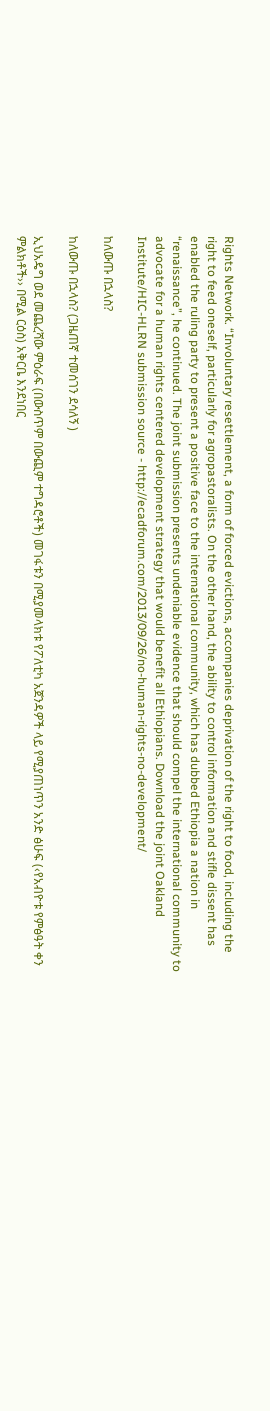Rights Network. “Involuntary resettlement, a form of forced evictions, accompanies deprivation of the right to food, including the right to feed oneself, particularly for agropastoralists. On the other hand, the ability to control information and stifle dissent has enabled the ruling party to present a positive face to the international community, which has dubbed Ethiopia a nation in “renaissance”, he continued. The joint submission presents undeniable evidence that should compel the international community to advocate for a human rights centered development strategy that would benefit all Ethiopians. Download the joint Oakland Institute/HIC-HLRN submission source - http://ecadforum.com/2013/09/26/no-human-rights-no-development/

ከለውጡ በኋላስ?

ከለውጡ በኋላስ? (ጋዜጠኛ ተመሰገን ደሳለኝ )

ኢህአዴግ ወደ መጨረሻው ምዕራፍ (በውስጥም በውጪም ተግዳሮቶች) መገፋቱን በሚያመላክቱ የፖለቲካ አጀንዳዎች ላይ የሚያጠነጥን አንድ ፅሁፍ (‹የአብዮቱ የምፅዓት ቀን ምልክቶች›› በሚል ርዕስ) አቅርቤ እንደነበር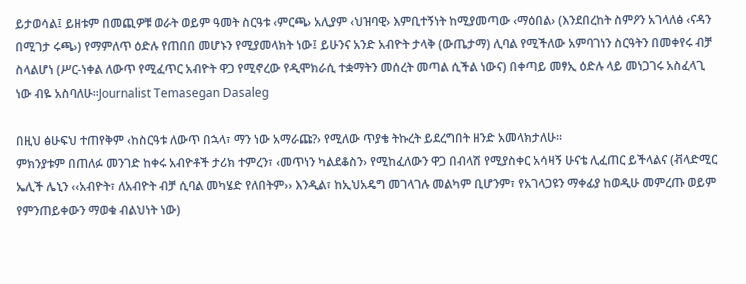ይታወሳል፤ ይዘቱም በመጪዎቹ ወራት ወይም ዓመት ስርዓቱ ‹ምርጫ› አሊያም ‹ህዝባዊ› እምቢተኝነት ከሚያመጣው ‹ማዕበል› (እንደበረከት ስምዖን አገላለፅ ‹ናዳን በሚገታ ሩጫ›) የማምለጥ ዕድሉ የጠበበ መሆኑን የሚያመላክት ነው፤ ይሁንና አንድ አብዮት ታላቅ (ውጤታማ) ሊባል የሚችለው አምባገነን ስርዓትን በመቀየሩ ብቻ ስላልሆነ (ሥር-ነቀል ለውጥ የሚፈጥር አብዮት ዋጋ የሚኖረው የዲሞክራሲ ተቋማትን መሰረት መጣል ሲችል ነውና) በቀጣይ መፃኢ ዕድሉ ላይ መነጋገሩ አስፈላጊ ነው ብዬ አስባለሁ፡፡Journalist Temasegan Dasaleg

በዚህ ፅሁፍህ ተጠየቅም ‹ከስርዓቱ ለውጥ በኋላ፣ ማን ነው አማራጩ?› የሚለው ጥያቄ ትኩረት ይደረግበት ዘንድ አመላክታለሁ፡፡
ምክንያቱም በጠለፉ መንገድ ከቀሩ አብዮቶች ታሪክ ተምረን፣ ‹መጥነን ካልደቆስን› የሚከፈለውን ዋጋ በብላሽ የሚያስቀር አሳዛኝ ሁናቴ ሊፈጠር ይችላልና (ቭላድሚር ኤሊች ሌኒን ‹‹አብዮት፣ ለአብዮት ብቻ ሲባል መካሄድ የለበትም›› እንዲል፣ ከኢህአዴግ መገላገሉ መልካም ቢሆንም፣ የአገላጋዩን ማቀፊያ ከወዲሁ መምረጡ ወይም የምንጠይቀውን ማወቁ ብልህነት ነው)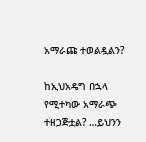አማራጩ ተወልዷልን?

ከኢህአዴግ በኋላ የሚተካው አማራጭ ተዘጋጅቷል? …ይህንን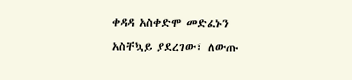ቀዳዳ አስቀድሞ መድፈኑን አስቸኳይ ያደረገው፣ ለውጡ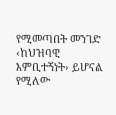የሚመጣበት መንገድ ‹ከህዝባዊ እምቢተኝነት› ይሆናል የሚለው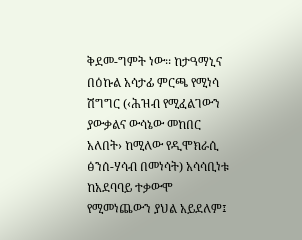ቅደመ-ግምት ነው፡፡ ከታዓማኒና በዕኩል አሳታፊ ምርጫ የሚነሳ ሽግግር (‹ሕዝብ የሚፈልገውን ያውቃልና ውሳኔው መከበር አለበት› ከሚለው የዲሞክራሲ ፅንሰ-ሃሳብ በመነሳት) አሳሳቢነቱ ከአደባባይ ተቃውሞ የሚመነጨውን ያህል አይደለም፤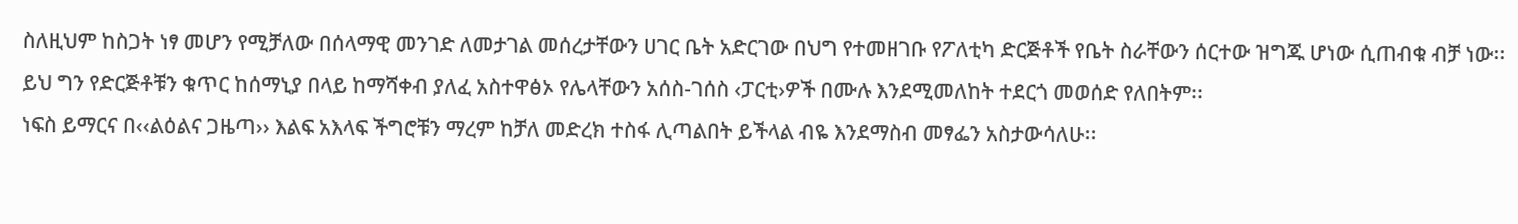ስለዚህም ከስጋት ነፃ መሆን የሚቻለው በሰላማዊ መንገድ ለመታገል መሰረታቸውን ሀገር ቤት አድርገው በህግ የተመዘገቡ የፖለቲካ ድርጅቶች የቤት ስራቸውን ሰርተው ዝግጁ ሆነው ሲጠብቁ ብቻ ነው፡፡ ይህ ግን የድርጅቶቹን ቁጥር ከሰማኒያ በላይ ከማሻቀብ ያለፈ አስተዋፅኦ የሌላቸውን አሰስ-ገሰስ ‹ፓርቲ›ዎች በሙሉ እንደሚመለከት ተደርጎ መወሰድ የለበትም፡፡
ነፍስ ይማርና በ‹‹ልዕልና ጋዜጣ›› እልፍ አእላፍ ችግሮቹን ማረም ከቻለ መድረክ ተስፋ ሊጣልበት ይችላል ብዬ እንደማስብ መፃፌን አስታውሳለሁ፡፡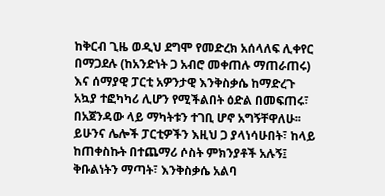ከቅርብ ጊዜ ወዲህ ደግሞ የመድረክ አሰላለፍ ሊቀየር በማጋደሉ (ከአንድነት ጋ አብሮ መቀጠሉ ማጠራጠሩ) እና ሰማያዊ ፓርቲ አዎንታዊ እንቅስቃሴ ከማድረጉ አኳያ ተፎካካሪ ሊሆን የሚችልበት ዕድል በመፍጠሩ፣ በአጀንዳው ላይ ማካትቱን ተገቢ ሆኖ አግኝቸዋለሁ፡፡ ይሁንና ሌሎች ፓርቲዎችን እዚህ ጋ ያላነሳሁበት፣ ከላይ ከጠቀስኩት በተጨማሪ ሶስት ምክንያቶች አሉኝ፤ ቅቡልነትን ማጣት፣ እንቅስቃሴ አልባ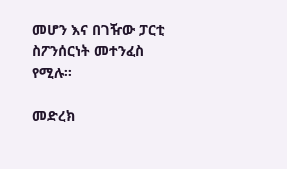መሆን እና በገዥው ፓርቲ ስፖንሰርነት መተንፈስ የሚሉ፡፡

መድረክ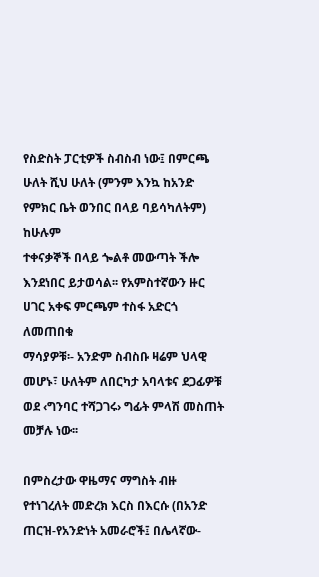የስድስት ፓርቲዎች ስብስብ ነው፤ በምርጫ ሁለት ሺህ ሁለት (ምንም እንኳ ከአንድ የምክር ቤት ወንበር በላይ ባይሳካለትም) ከሁሉም
ተቀናቃኞች በላይ ጐልቶ መውጣት ችሎ እንደነበር ይታወሳል፡፡ የአምስተኛውን ዙር ሀገር አቀፍ ምርጫም ተስፋ አድርጎ ለመጠበቁ
ማሳያዎቹ፡- አንድም ስብስቡ ዛሬም ህላዊ መሆኑ፣ ሁለትም ለበርካታ አባላቱና ደጋፊዎቹ ወደ ‹ግንባር ተሻጋገሩ› ግፊት ምላሽ መስጠት
መቻሉ ነው፡፡

በምስረታው ዋዜማና ማግስት ብዙ የተነገረለት መድረክ እርስ በእርሱ (በአንድ ጠርዝ-የአንድነት አመራሮች፤ በሌላኛው-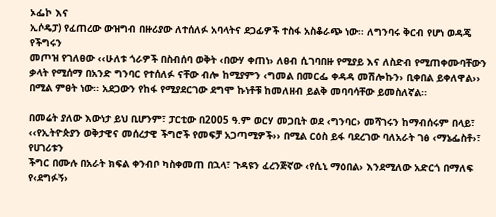ኦፌኮ እና
ኢሶዴፓ) የፈጠረው ውዝግብ በዙሪያው ለተሰለፉ አባላትና ደጋፊዎች ተስፋ አስቆራጭ ነው፡፡ ለግንባሩ ቅርብ የሆነ ወዳጄ የችግሩን
መጦዝ የገለፀው ‹‹ሁለቱ ጎራዎች በስብሰባ ወቅት ‹በውሃ ቀጠነ› ለፀብ ሲገባበዙ የሚያይ እና ለስድብ የሚጠቀሙባቸውን ቃላት የሚሰማ በአንድ ግንባር የተሰለፉ ናቸው ብሎ ከሚያምን ‹ግመል በመርፌ ቀዳዳ መሽሎኩን› ቢቀበል ይቀለዋል›› በሚል ምፀት ነው፡፡ አደጋውን የከፋ የሚያደርገው ደግሞ ኩነቶቹ ከመለዘብ ይልቅ መባባሳቸው ይመስለኛል፡፡

በመሬት ያለው እውነታ ይህ ቢሆንም፣ ፓርቲው በ2005 ዓ.ም ወርሃ መጋቢት ወደ ‹ግንባር› መሻገሩን ከማብሰሩም በላይ፣
‹‹የኢትዮጵያን ወቅታዊና መሰረታዊ ችግሮች የመፍቻ አጋጣሚዎች›› በሚል ርዕስ ይፋ ባደረገው ባለአራት ገፅ ‹ማኔፌስቶ›፣ የሀገሪቱን
ችግር በሙሉ በአራት ክፍል ቀንብቦ ካስቀመጠ በኋላ፣ ጉዳዩን ፈረንጅኛው ‹የሲኒ ማዕበል› እንደሚለው አድርጎ በማለፍ የ‹ደግፉኝ›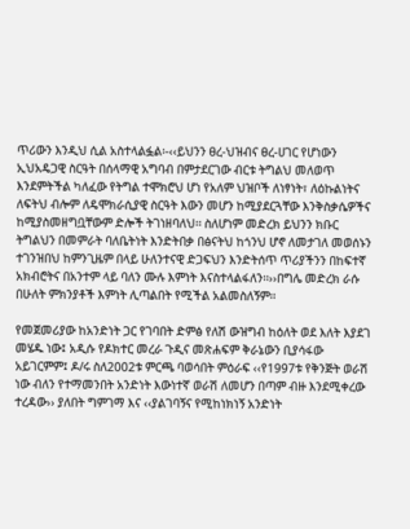ጥሪውን እንዲህ ሲል አስተላልፏል፡-‹‹ይህንን ፀረ-ህዝብና ፀረ-ሀገር የሆነውን ኢህአዴጋዊ ስርዓት በሰላማዊ አግባብ በምታደርገው ብርቱ ትግልህ መለወጥ እንደምትችል ካለፈው የትግል ተሞክሮህ ሆነ የአለም ህዝቦች ለነፃነት፣ ለዕኩልነትና ለፍትህ ብሎም ለዴሞክራሲያዊ ስርዓት እውን መሆን ከሚያደርጓቸው እንቅስቃሴዎችና ከሚያስመዘግቧቸውም ድሎች ትገነዘባለህ፡፡ ስለሆነም መድረክ ይህንን ክቡር ትግልህን በመምራት ባለቤትነት እንድትበቃ በፅናትህ ከጎንህ ሆኖ ለመታገለ መወሰኑን ተገንዝበህ ከምንጊዜም በላይ ሁለንተናዊ ድጋፍህን እንድትሰጥ ጥሪያችንን በከፍተኛ አክብሮትና በአንተም ላይ ባለን ሙሉ እምነት እናስተላልፋለን፡፡››በግሌ መድረክ ራሱ በሁለት ምክንያቶች እምነት ሊጣልበት የሚችል አልመስለኝም፡፡

የመጀመሪያው ከአንድነት ጋር የገባበት ድምፅ የለሽ ውዝግብ ከዕለት ወደ እለት እያደገ መሄዱ ነው፤ አዲሱ የዶክተር መረራ ጉዲና መጽሐፍም ቅራኔውን ቢያሳፋው አይገርምም፤ ዶ/ሩ ስለ2002ቱ ምርጫ ባወሳበት ምዕራፍ ‹‹የ1997ቱ የቅንጅት ወራሽ ነው ብለን የተማመንበት አንድነት እውነተኛ ወራሽ ለመሆን በጣም ብዙ እንደሚቀረው ተረዳው›› ያለበት ግምገማ እና ‹‹ያልገባኝና የሚከነክነኝ አንድነት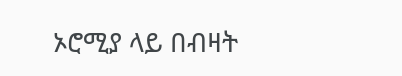ኦሮሚያ ላይ በብዛት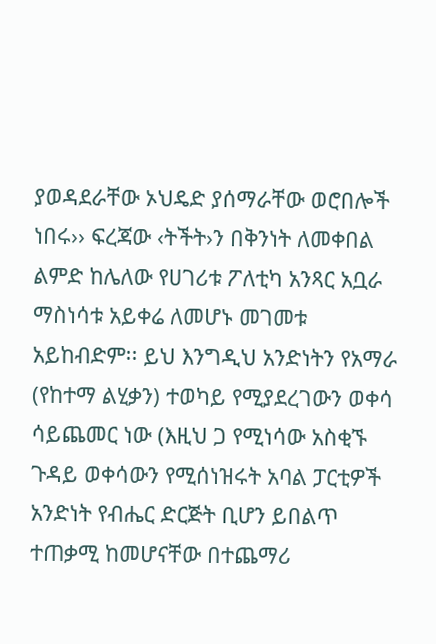ያወዳደራቸው ኦህዴድ ያሰማራቸው ወሮበሎች ነበሩ›› ፍረጃው ‹ትችት›ን በቅንነት ለመቀበል ልምድ ከሌለው የሀገሪቱ ፖለቲካ አንጻር አቧራ ማስነሳቱ አይቀሬ ለመሆኑ መገመቱ አይከብድም፡፡ ይህ እንግዲህ አንድነትን የአማራ (የከተማ ልሂቃን) ተወካይ የሚያደረገውን ወቀሳ ሳይጨመር ነው (እዚህ ጋ የሚነሳው አስቂኙ ጉዳይ ወቀሳውን የሚሰነዝሩት አባል ፓርቲዎች አንድነት የብሔር ድርጅት ቢሆን ይበልጥ ተጠቃሚ ከመሆናቸው በተጨማሪ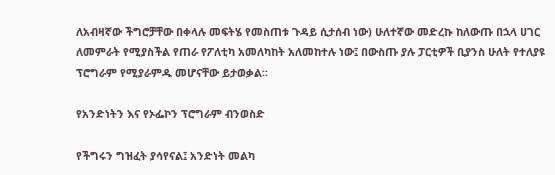ለአብዛኛው ችግሮቻቸው በቀላሉ መፍትሄ የመስጠቱ ጉዳይ ሲታሰብ ነው) ሁለተኛው መድረኩ ከለውጡ በኋላ ሀገር ለመምራት የሚያስችል የጠራ የፖለቲካ አመለካከት አለመከተሉ ነው፤ በውስጡ ያሉ ፓርቲዎች ቢያንስ ሁለት የተለያዩ ፕሮግራም የሚያራምዱ መሆናቸው ይታወቃል፡፡

የአንድነትን እና የኦፌኮን ፕሮግራም ብንወስድ

የችግሩን ግዝፈት ያሳየናል፤ አንድነት መልካ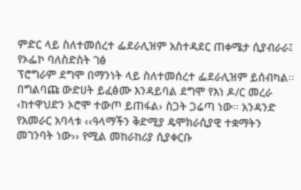ምድር ላይ ስለተመሰረተ ፌደራሊዝም አስተዳደር ጠቀሜታ ሲያብራራ፤ የኦፌኮ ባለስድስት ገፅ
ፕሮግራም ደግሞ በማንነት ላይ ስለተመሰረተ ፌደራሊዝም ይሰብካል፡፡ በግልባጩ ውድሀት ይፈፅሙ እንዳይባል ደግሞ የእነ ዶ/ር መረራ
‹ከተዋህድን ኦሮሞ ተውጦ ይጠፋል› ስጋት ጋሬጣ ነው፡፡ አንዳንድ የአመራር አባላቱ ‹‹ዓላማችን ቅድሚያ ዴሞክራሲያዊ ተቋማትን
መገንባት ነው›› የሚል መከራከሪያ ሲያቀርቡ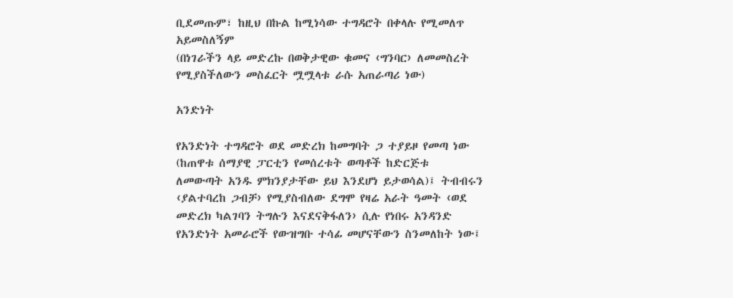ቢደመጡም፣ ከዚህ በኩል ከሚነሳው ተግዳሮት በቀላሉ የሚመለጥ አይመስለኝም
(በነገራችን ላይ መድረኩ በወቅታዊው ቁመና ‹ግንባር› ለመመስረት የሚያስችለውን መስፈርት ሟሟላቱ ራሱ አጠራጣሪ ነው)

አንድነት

የአንድነት ተግዳሮት ወደ መድረክ ከመግባት ጋ ተያይዞ የመጣ ነው (ከጠዋቱ ሰማያዊ ፓርቲን የመሰረቱት ወጣቶች ከድርጅቱ
ለመውጣት አንዱ ምክንያታቸው ይህ እንደሆነ ይታወሳል)፤ ትብብሩን ‹ያልተባረከ ጋብቻ› የሚያስብለው ደግሞ የዛሬ አራት ዓመት ‹ወደ
መድረክ ካልገባን ትግሉን እናደናቅፋለን› ሲሉ የነበሩ አንዳንድ የአንድነት አመራሮች የውዝግቡ ተሳፊ መሆናቸውን ስንመለከት ነው፤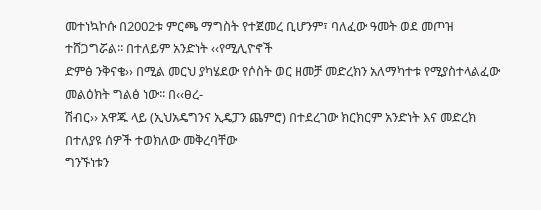መተነኳኮሱ በ2002ቱ ምርጫ ማግስት የተጀመረ ቢሆንም፣ ባለፈው ዓመት ወደ መጦዝ ተሸጋግሯል፡፡ በተለይም አንድነት ‹‹የሚሊዮኖች
ድምፅ ንቅናቄ›› በሚል መርህ ያካሄደው የሶስት ወር ዘመቻ መድረክን አለማካተቱ የሚያስተላልፈው መልዕክት ግልፅ ነው፡፡ በ‹‹ፀረ-
ሽብር›› አዋጁ ላይ (ኢህአዴግንና ኢዴፓን ጨምሮ) በተደረገው ክርክርም አንድነት እና መድረክ በተለያዩ ሰዎች ተወክለው መቅረባቸው
ግንኙነቱን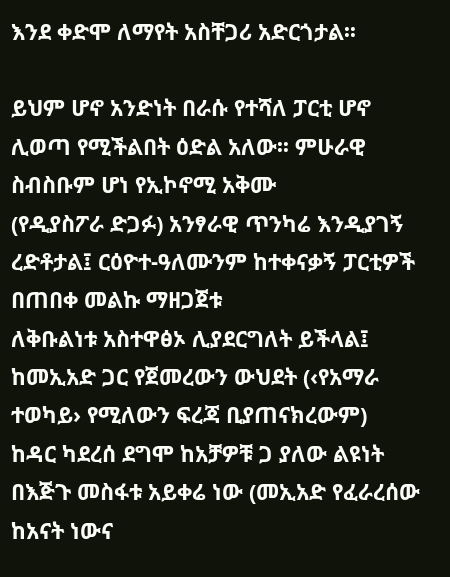እንደ ቀድሞ ለማየት አስቸጋሪ አድርጎታል፡፡

ይህም ሆኖ አንድነት በራሱ የተሻለ ፓርቲ ሆኖ ሊወጣ የሚችልበት ዕድል አለው፡፡ ምሁራዊ ስብስቡም ሆነ የኢኮኖሚ አቅሙ
(የዲያስፖራ ድጋፉ) አንፃራዊ ጥንካሬ እንዲያገኝ ረድቶታል፤ ርዕዮተ-ዓለሙንም ከተቀናቃኝ ፓርቲዎች በጠበቀ መልኩ ማዘጋጀቱ
ለቅቡልነቱ አስተዋፅኦ ሊያደርግለት ይችላል፤ ከመኢአድ ጋር የጀመረውን ውህደት (‹የአማራ ተወካይ› የሚለውን ፍረጃ ቢያጠናክረውም)
ከዳር ካደረሰ ደግሞ ከአቻዎቹ ጋ ያለው ልዩነት በእጅጉ መስፋቱ አይቀሬ ነው (መኢአድ የፈራረሰው ከአናት ነውና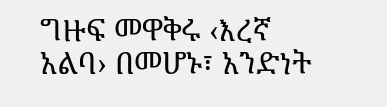ግዙፍ መዋቅሩ ‹እረኛ አልባ› በመሆኑ፣ አንድነት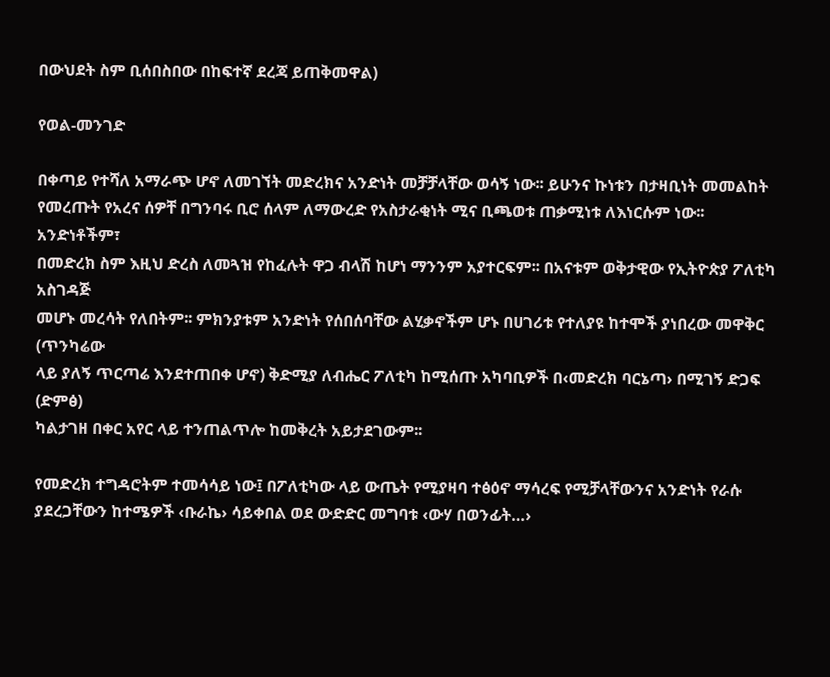በውህደት ስም ቢሰበስበው በከፍተኛ ደረጃ ይጠቅመዋል)

የወል-መንገድ

በቀጣይ የተሻለ አማራጭ ሆኖ ለመገኘት መድረክና አንድነት መቻቻላቸው ወሳኝ ነው፡፡ ይሁንና ኩነቱን በታዛቢነት መመልከት
የመረጡት የአረና ሰዎቸ በግንባሩ ቢሮ ሰላም ለማውረድ የአስታራቂነት ሚና ቢጫወቱ ጠቃሚነቱ ለእነርሱም ነው፡፡ አንድነቶችም፣
በመድረክ ስም እዚህ ድረስ ለመጓዝ የከፈሉት ዋጋ ብላሽ ከሆነ ማንንም አያተርፍም፡፡ በአናቱም ወቅታዊው የኢትዮጵያ ፖለቲካ አስገዳጅ
መሆኑ መረሳት የለበትም፡፡ ምክንያቱም አንድነት የሰበሰባቸው ልሂቃኖችም ሆኑ በሀገሪቱ የተለያዩ ከተሞች ያነበረው መዋቅር (ጥንካሬው
ላይ ያለኝ ጥርጣሬ እንደተጠበቀ ሆኖ) ቅድሚያ ለብሔር ፖለቲካ ከሚሰጡ አካባቢዎች በ‹መድረክ ባርኔጣ› በሚገኝ ድጋፍ (ድምፅ)
ካልታገዘ በቀር አየር ላይ ተንጠልጥሎ ከመቅረት አይታደገውም፡፡

የመድረክ ተግዳሮትም ተመሳሳይ ነው፤ በፖለቲካው ላይ ውጤት የሚያዛባ ተፅዕኖ ማሳረፍ የሚቻላቸውንና አንድነት የራሱ
ያደረጋቸውን ከተሜዎች ‹ቡራኬ› ሳይቀበል ወደ ውድድር መግባቱ ‹ውሃ በወንፊት…›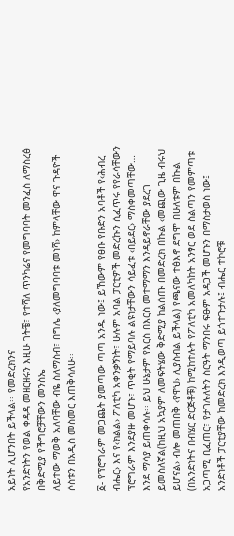አይነት ሊሆንበት ይችላል፡፡ የመድረክንና
የአንድነትን የወል ቀዳዳ መዘርዘሩን እዚሁ ገትቼ፣ የተሻለ ጥንካሬና የመግባባት መንፈስ ለማስረፅ በቅድሚያ የችግሮቻቸውን መንስኤ
ለይተው ማወቅ አለባቸው ብዬ ስለማስብ፣ በግሌ ‹ያለመግባባቱ መነሻ› ከምላቸው ዋና ጉዳዮች ሶስቱን በአዲስ መስመር እጠቅሳለሁ፡፡

፩- የፕሮግራም መጋጨት ያመጣው ጣጣ አንዱ ነው፤ ይኸውም የፀቡ የቡድን አባቶች የ‹ሕብረ ብሔር› እና የ‹ክልል› ፖለቲካ አቀንቃኝነት፣ ሁሉም አባል ፓርቲዎች መድረኩን ሲፈጥሩ የየራሳቸውን ፕሮግራም እንደያዙ መሆኑ፣ ጥቂት የማይባሉ ልዩነታቸውን ሳይፈቱ ‹በይደር› ማስቀመጣቸው… እንደ ማሳያ ይጠቀሳሉ፡፡ ይህ ሁኔታም የእርስ በእርስ መተማማን እንዳይኖራቸው ያደረገ ይመስለኛል(ከዚህ አኳያም ለመፍትሄው ቅድሚያ ከልሰጡ በመድረክ በኩል ‹መጪው ጊዜ ብሩህ ይሆናል› ብሎ መጠበቅ ‹የዋህ› ሊያስብል ይችላል) የጫናው ተፅእኖ ደግሞ በሁለቱም በኩል (በአንድነትና በብሄር ድርጅቶቹ) ከሚከተሉት የፖለቲካ አመለካከት አንፃር ወደ ስልጣን የመምጣቱ አጋጣሚ ቢፈጠር፣ የታገሉለትን ስርዓት ማንበሩ ፍፁም አዳጋች መሆኑን በማስታወስ ነው፤ አንድነቶች ፓርቲያቸው ከመድረክ እንዲወጣ ይጎተጉታሉ፤ ብሔር ተኮሮቹ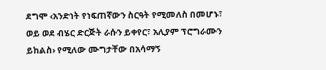ደግሞ ‹አንድነት የነፍጠኛውን ስርዓት የሚመለስ በመሆኑ፣ ወይ ወደ ብሄር ድርጅት ራሱን ይቀየር፣ አሊያም ፕሮግራሙን ይከልስ› የሚለው ሙግታቸው በአሳማኝ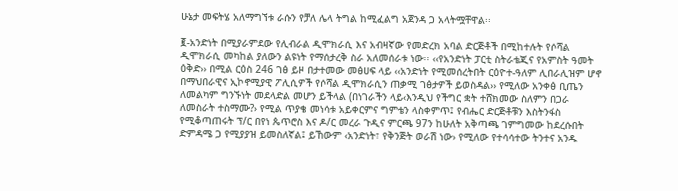ሁኔታ መፍትሄ አለማግኘቱ ራሱን የቻለ ሌላ ትግል ከሚፈልግ አጀንዳ ጋ አላትሟቸዋል፡፡

፪-አንድነት በሚያራምደው የሊብራል ዲሞክራሲ እና አብዛኛው የመድረክ አባል ድርጅቶች በሚከተሉት የሶሻል ዲሞክራሲ መካከል ያለውን ልዩነት የማሰታረቅ ስራ አለመሰራቱ ነው፡፡ ‹‹የአንድነት ፓርቲ ስትራቴጂና የአምስት ዓመት ዕቅድ›› በሚል ርዕስ 246 ገፅ ይዞ በታተመው መፅሀፍ ላይ ‹‹አንድነት የሚመሰረትበት ርዕዮተ-ዓለም ሊበራሊዝም ሆኖ በማህበራዊና ኢኮኖሚያዊ ፖሊሲዎች የሶሻል ዲሞክራሲን ጠቃሚ ገፅታዎች ይወስዳል›› የሚለው አንቀፅ ቢጤን ለመልካም ግንኙነት መደላድል መሆን ይችላል (በነገራችን ላይ‹እንዲህ የችግር ቋት ተሸክመው ስለምን በጋራ ለመስራት ተስማሙ?› የሚል ጥያቄ መነሳቱ አይቀርምና ግምቴን ላስቀምጥ፤ የብሔር ድርጅቶቹን እስትንፋስ የሚቆጣጠሩት ፕ/ር በየነ ጴጥሮስ እና ዶ/ር መረራ ጉዲና ምርጫ 97ን ከሁለት አቅጣጫ ገምግመው ከደረሱበት ድምዳሜ ጋ የሚያያዝ ይመስለኛል፤ ይኸውም ‹አንድነት፣ የቅንጅት ወራሽ ነው› የሚለው የተሳሳተው ትንተና አንዱ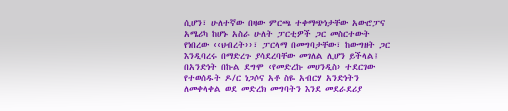ሲሆን፣ ሁለተኛው በዛው ምርጫ ተቀማጭነታቸው አውሮፓና አሜሪካ ከሆኑ አስራ ሁለት ፓርቲዎች ጋር መስርተውት የነበረው ‹‹ህብረት››፣ ፓርላማ በመግባታቸው፣ ከውግዘት ጋር እንዲባረሩ በማድረጉ ያሳደረባቸው መገለል ሊሆን ይችላል፤ በአንድነት በኩል ደግሞ ‹የመድረኩ መሀንዲስ› ተደርገው የተወሰዱት ዶ/ር ነጋሶና አቶ ስዬ አብርሃ አንድነትን ለመቀላቀል ወደ መድረክ መግባትን እንደ መደራደሪያ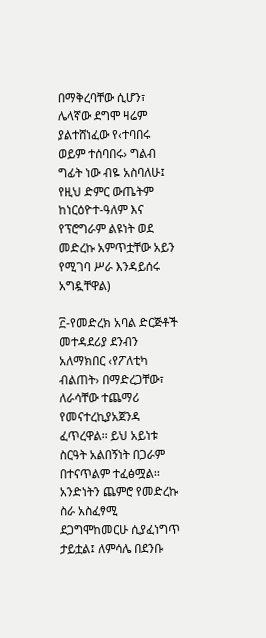በማቅረባቸው ሲሆን፣ ሌላኛው ደግሞ ዛሬም ያልተሸነፈው የ‹ተባበሩ ወይም ተሰባበሩ› ግልብ ግፊት ነው ብዬ አስባለሁ፤ የዚህ ድምር ውጤትም ከነርዕዮተ-ዓለም እና የፕሮግራም ልዩነት ወደ መድረኩ አምጥቷቸው አይን የሚገባ ሥራ እንዳይሰሩ አግዷቸዋል)

፫-የመድረክ አባል ድርጅቶች መተዳደሪያ ደንብን አለማክበር ‹የፖለቲካ ብልጠት› በማድረጋቸው፣ ለራሳቸው ተጨማሪ የመናተረኪያአጀንዳ ፈጥረዋል፡፡ ይህ አይነቱ ስርዓት አልበኝነት በጋራም በተናጥልም ተፈፅሟል፡፡ አንድነትን ጨምሮ የመድረኩ ስራ አስፈፃሚ ደጋግሞከመርሁ ሲያፈነግጥ ታይቷል፤ ለምሳሌ በደንቡ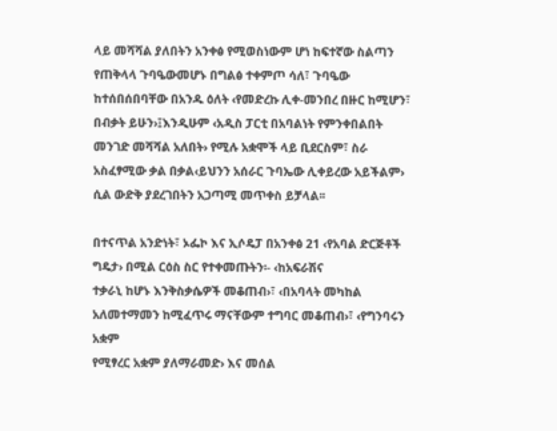ላይ መሻሻል ያለበትን አንቀፅ የሚወስነውም ሆነ ከፍተኛው ስልጣን የጠቅላላ ጉባዔውመሆኑ በግልፅ ተቀምጦ ሳለ፣ ጉባዔው ከተሰበሰበባቸው በአንዱ ዕለት ‹የመድረኩ ሊቀ-መንበረ በዙር ከሚሆን፣ በብቃት ይሁን›፤እንዲሁም ‹አዲስ ፓርቲ በአባልነት የምንቀበልበት መንገድ መሻሻል አለበት› የሚሉ አቋሞች ላይ ቢደርስም፣ ስራ አስፈፃሚው ቃል በቃል‹ይህንን አሰራር ጉባኤው ሊቀይረው አይችልም› ሲል ውድቅ ያደረገበትን አጋጣሚ መጥቀስ ይቻላል፡፡

በተናጥል አንድነት፣ ኦፌኮ እና ኢሶዴፓ በአንቀፅ 21 ‹የአባል ድርጅቶች ግዴታ› በሚል ርዕስ ስር የተቀመጡትን፡- ‹ከአፍራሽና
ተቃራኒ ከሆኑ እንቅስቃሴዎች መቆጠብ›፣ ‹በአባላት መካከል አለመተማመን ከሚፈጥሩ ማናቸውም ተግባር መቆጠብ›፣ ‹የግንባሩን አቋም
የሚፃረር አቋም ያለማራመድ› እና መሰል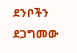ደንቦችን ደጋግመው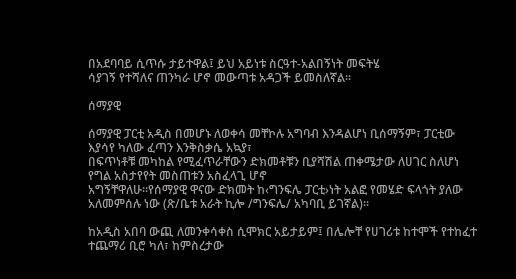በአደባባይ ሲጥሱ ታይተዋል፤ ይህ አይነቱ ስርዓተ-አልበኝነት መፍትሄ
ሳያገኝ የተሻለና ጠንካራ ሆኖ መውጣቱ አዳጋች ይመስለኛል፡፡

ሰማያዊ

ሰማያዊ ፓርቲ አዲስ በመሆኑ ለወቀሳ መቸኮሉ አግባብ እንዳልሆነ ቢሰማኝም፣ ፓርቲው እያሳየ ካለው ፈጣን እንቅስቃሴ አኳያ፣
በፍጥነቶቹ መካከል የሚፈጥራቸውን ድክመቶቹን ቢያሻሽል ጠቀሜታው ለሀገር ስለሆነ የግል አስታየየት መስጠቱን አስፈላጊ ሆኖ
አግኝቸዋለሁ፡፡የሰማያዊ ዋናው ድክመት ከ‹ግንፍሌ ፓርቲ›ነት አልፎ የመሄድ ፍላጎት ያለው አለመምሰሉ ነው (ጽ/ቤቱ አራት ኪሎ /ግንፍሌ/ አካባቢ ይገኛል)፡፡

ከአዲስ አበባ ውጪ ለመንቀሳቀስ ሲሞክር አይታይም፤ በሌሎቸ የሀገሪቱ ከተሞች የተከፈተ ተጨማሪ ቢሮ ካለ፣ ከምስረታው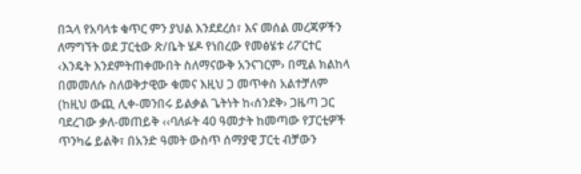በኋላ የአባላቱ ቁጥር ምን ያህል እንደደረሰ፣ እና መሰል መረጃዎችን ለማግኘት ወደ ፓርቲው ጽ/ቤት ሄዶ የነበረው የመፅሄቱ ሪፖርተር
‹እንዴት እንደምትጠቀሙበት ስለማናውቅ አንናገርም› በሚል ክልከላ በመመለሱ ስለወቅታዊው ቁመና እዚህ ጋ መጥቀስ አልተቻለም
(ከዚህ ውጪ ሊቀ-መንበሩ ይልቃል ጌትነት ከ‹ሰንደቅ› ጋዜጣ ጋር ባደረገው ቃለ-መጠይቅ ‹‹ባለፉት 40 ዓመታት ከመጣው የፓርቲዎች ጥንካሬ ይልቅ፣ በአንድ ዓመት ውስጥ ሰማያዊ ፓርቲ ብቻውን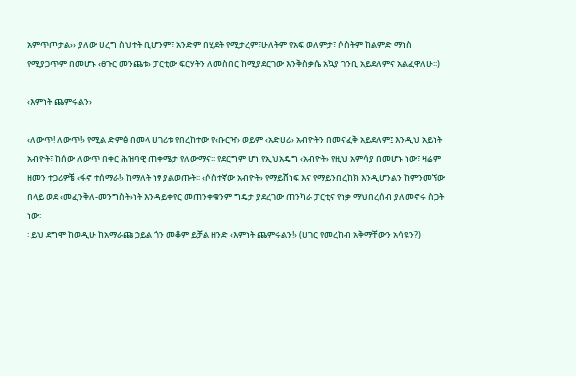አምጥጦታል›› ያለው ሀረግ ስህተት ቢሆንም፣ አንድም በሂደት የሚታረም፣ሁለትም የአፍ ወለምታ፣ ሶስትም ከልምድ ማነስ የሚያጋጥም በመሆኑ ‹ፀጉር መንጨቱ› ፓርቲው ፍርሃትን ለመስበር ከሚያደርገው እንቅስቃሴ አኳያ ገንቢ አይደለምና አልፈዋለሁ፡፡)

‹እምነት ጨምሩልን›

‹ለውጥ! ለውጥ!› የሚል ድምፅ በመላ ሀገሪቱ የበረከተው የ‹ቡርዣ› ወይም ‹አድሀሪ› አብዮትን በመናፈቅ አይደለም፤ እንዲህ አይነት
አብዮት፣ ከሰው ለውጥ በቀር ሕዝባዊ ጠቀሜታ የለውማና፡፡ የደርግም ሆነ የኢህአዴግ ‹አብዮት› የዚህ አምሳያ በመሆኑ ነው፣ ዛሬም
ዘመን ተጋሪዎቼ ‹ፋኖ ተሰማራ!› ከማለት ነፃ ያልወጡት፡፡ ‹ሶስተኛው አብዮት› የማይሸነፍ እና የማይንበረከክ እንዲሆንልን ከምንመኘው
በላይ ወደ ‹መፈንቅለ-መንግስት›ነት እንዳይቀየር መጠንቀቁንም ግዴታ ያደረገው ጠንካራ ፓርቲና የነቃ ማህበረሰብ ያለመኖሩ ስጋት ነው፡
፡ ይህ ደግሞ ከወዲሁ ከአማራጩ ኃይል ጎን መቆም ይቻል ዘንድ ‹እምነት ጨምሩልን!› (ሀገር የመረከብ አቅማቸውን አሳዩን?)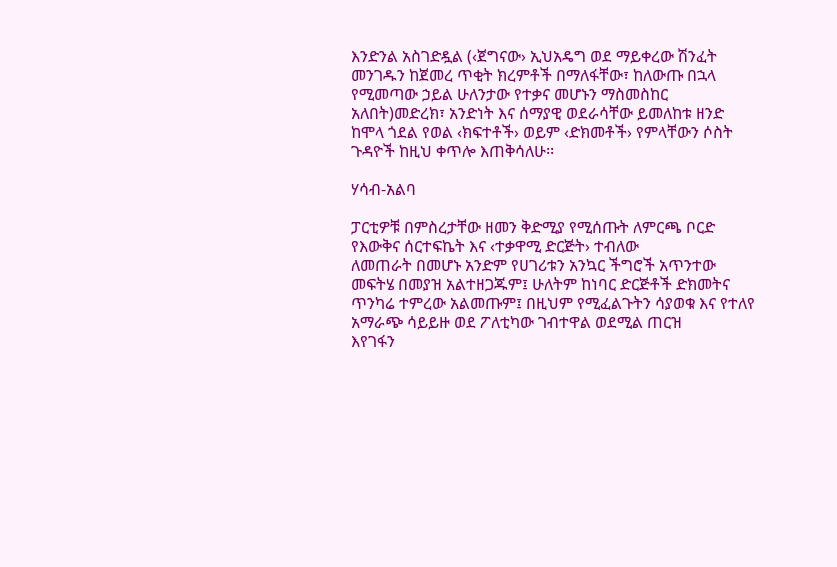እንድንል አስገድዷል (‹ጀግናው› ኢህአዴግ ወደ ማይቀረው ሽንፈት መንገዱን ከጀመረ ጥቂት ክረምቶች በማለፋቸው፣ ከለውጡ በኋላ የሚመጣው ኃይል ሁለንታው የተቃና መሆኑን ማስመስከር አለበት)መድረክ፣ አንድነት እና ሰማያዊ ወደራሳቸው ይመለከቱ ዘንድ ከሞላ ጎደል የወል ‹ክፍተቶች› ወይም ‹ድክመቶች› የምላቸውን ሶስት ጉዳዮች ከዚህ ቀጥሎ እጠቅሳለሁ፡፡

ሃሳብ-አልባ

ፓርቲዎቹ በምስረታቸው ዘመን ቅድሚያ የሚሰጡት ለምርጫ ቦርድ የእውቅና ሰርተፍኬት እና ‹ተቃዋሚ ድርጅት› ተብለው
ለመጠራት በመሆኑ አንድም የሀገሪቱን አንኳር ችግሮች አጥንተው መፍትሄ በመያዝ አልተዘጋጁም፤ ሁለትም ከነባር ድርጅቶች ድክመትና
ጥንካሬ ተምረው አልመጡም፤ በዚህም የሚፈልጉትን ሳያወቁ እና የተለየ አማራጭ ሳይይዙ ወደ ፖለቲካው ገብተዋል ወደሚል ጠርዝ
እየገፋን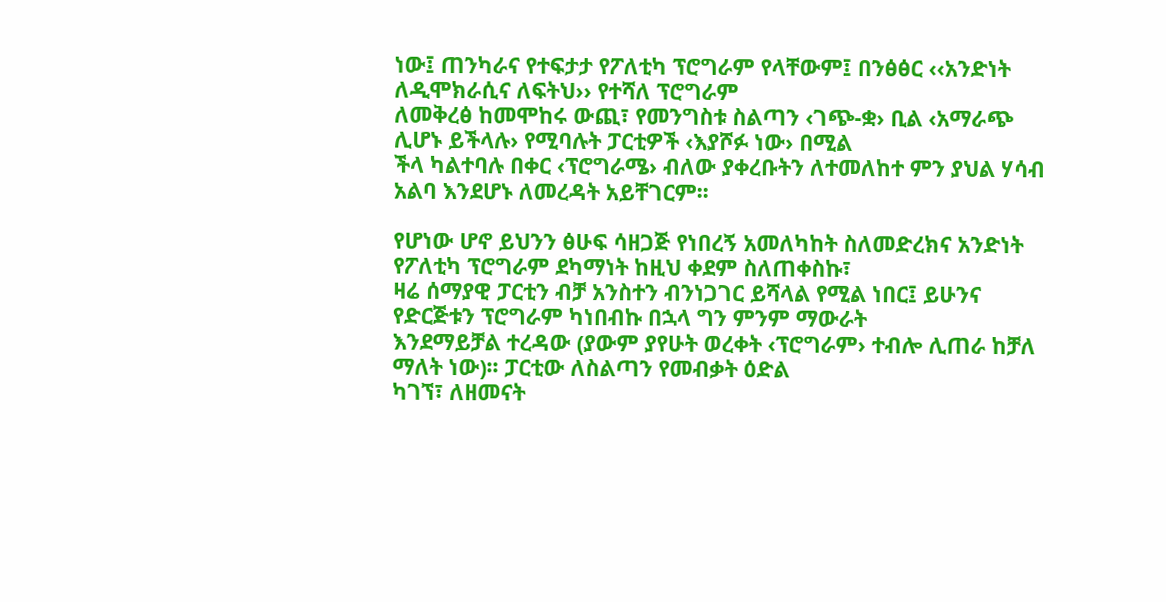ነው፤ ጠንካራና የተፍታታ የፖለቲካ ፕሮግራም የላቸውም፤ በንፅፅር ‹‹አንድነት ለዲሞክራሲና ለፍትህ›› የተሻለ ፕሮግራም
ለመቅረፅ ከመሞከሩ ውጪ፣ የመንግስቱ ስልጣን ‹ገጭ-ቋ› ቢል ‹አማራጭ ሊሆኑ ይችላሉ› የሚባሉት ፓርቲዎች ‹እያሾፉ ነው› በሚል
ችላ ካልተባሉ በቀር ‹ፕሮግራሜ› ብለው ያቀረቡትን ለተመለከተ ምን ያህል ሃሳብ አልባ እንደሆኑ ለመረዳት አይቸገርም፡፡

የሆነው ሆኖ ይህንን ፅሁፍ ሳዘጋጅ የነበረኝ አመለካከት ስለመድረክና አንድነት የፖለቲካ ፕሮግራም ደካማነት ከዚህ ቀደም ስለጠቀስኩ፣
ዛሬ ሰማያዊ ፓርቲን ብቻ አንስተን ብንነጋገር ይሻላል የሚል ነበር፤ ይሁንና የድርጅቱን ፕሮግራም ካነበብኩ በኋላ ግን ምንም ማውራት
እንደማይቻል ተረዳው (ያውም ያየሁት ወረቀት ‹ፕሮግራም› ተብሎ ሊጠራ ከቻለ ማለት ነው)፡፡ ፓርቲው ለስልጣን የመብቃት ዕድል
ካገኘ፣ ለዘመናት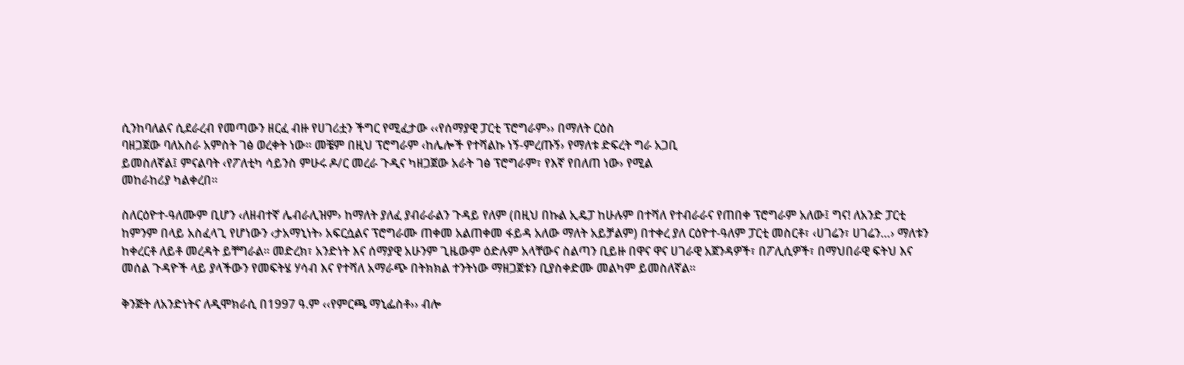ሲንከባለልና ሲደራረብ የመጣውን ዘርፈ ብዙ የሀገሪቷን ችግር የሚፈታው ‹‹የሰማያዊ ፓርቲ ፕሮግራም›› በማለት ርዕስ
ባዘጋጀው ባለአስራ አምስት ገፅ ወረቀት ነው፡፡ መቼም በዚህ ፕሮግራም ‹ከሌሎች የተሻልኩ ነኝ-ምረጡኝ› የማለቱ ድፍረት ግራ አጋቢ
ይመስለኛል፤ ምናልባት ‹የፖለቲካ ሳይንስ ምሁሩ ዶ/ር መረራ ጉዲና ካዘጋጀው አራት ገፅ ፕሮግራም፣ የእኛ የበለጠ ነው› የሚል
መከራከሪያ ካልቀረበ፡፡

ስለርዕዮተ-ዓለሙም ቢሆን ‹ለዘብተኛ ሌብራሊዝም› ከማለት ያለፈ ያብራራልን ጉዳይ የለም (በዚህ በኩል ኢዴፓ ከሁሉም በተሻለ የተብራራና የጠበቀ ፕሮግራም አለው፤ ግና! ለአንድ ፓርቲ ከምንም በላይ አስፈላጊ የሆነውን ‹ታአማኒነት› አፍርሷልና ፕሮግራሙ ጠቀመ አልጠቀመ ፋይዳ አለው ማለት አይቻልም) በተቀረ ያለ ርዕዮተ-ዓለም ፓርቲ መስርቶ፣ ‹ሀገሬን፣ ሀገሬን…› ማለቱን
ከቀረርቶ ለይቶ መረዳት ይቸግራል፡፡ መድረክ፣ አንድነት እና ሰማያዊ አሁንም ጊዜውም ዕድሉም አላቸውና ስልጣን ቢይዙ በዋና ዋና ሀገራዊ አጀንዳዎች፣ በፖሊሲዎች፣ በማህበራዊ ፍትህ እና መሰል ጉዳዮች ላይ ያላችውን የመፍትሄ ሃሳብ እና የተሻለ አማራጭ በትክክል ተንትነው ማዘጋጀቱን ቢያስቀድሙ መልካም ይመስለኛል፡፡

ቅንጅት ለአንድነትና ለዲሞክራሲ በ1997 ዓ.ም ‹‹የምርጫ ማኒፌስቶ›› ብሎ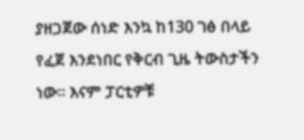ያዘጋጀው ሰነድ እንኳ ከ130 ገፅ በላይ የፈጀ እንደነበር የቅርብ ጊዜ ትውስታችን ነው፡፡ እናም ፓርቲዎቹ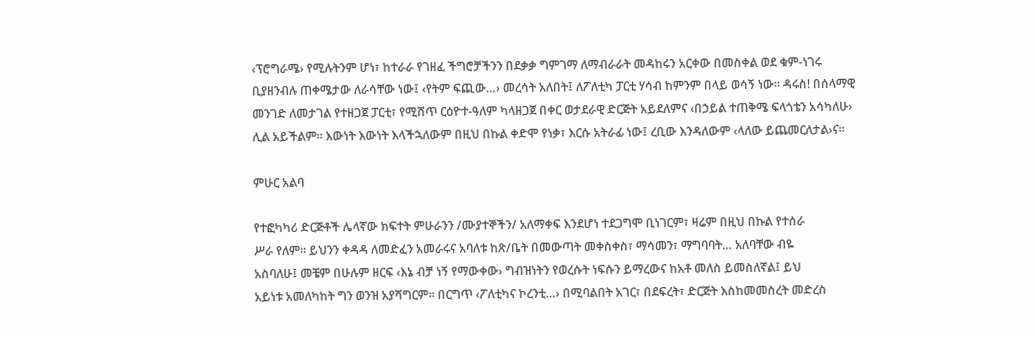‹ፕሮግራሜ› የሚሉትንም ሆነ፣ ከተራራ የገዘፈ ችግሮቻችንን በደቃቃ ግምገማ ለማብራራት መዳከሩን አርቀው በመስቀል ወደ ቁም-ነገሩ ቢያዘንብሉ ጠቀሜታው ለራሳቸው ነው፤ ‹የትም ፍጪው…› መረሳት አለበት፤ ለፖለቲካ ፓርቲ ሃሳብ ከምንም በላይ ወሳኝ ነው፡፡ ዳሩስ! በሰላማዊ መንገድ ለመታገል የተዘጋጀ ፓርቲ፣ የሚሸጥ ርዕዮተ-ዓለም ካላዘጋጀ በቀር ወታደራዊ ድርጅት አይደለምና ‹በኃይል ተጠቅሜ ፍላጎቴን አሳካለሁ› ሊል አይችልም፡፡ እውነት እውነት እላችኋለውም በዚህ በኩል ቀድሞ የነቃ፣ እርሱ አትራፊ ነው፤ ረቢው እንዳለውም ‹ላለው ይጨመርለታል›ና፡፡

ምሁር አልባ

የተፎካካሪ ድርጅቶች ሌላኛው ክፍተት ምሁራንን /ሙያተኞችን/ አለማቀፍ እንደሆነ ተደጋግሞ ቢነገርም፣ ዛሬም በዚህ በኩል የተሰራ
ሥራ የለም፡፡ ይህንን ቀዳዳ ለመድፈን አመራሩና አባለቱ ከጽ/ቤት በመውጣት መቀስቀስ፣ ማሳመን፣ ማግባባት… አለባቸው ብዬ
አስባለሁ፤ መቼም በሁሉም ዘርፍ ‹እኔ ብቻ ነኝ የማውቀው› ግብዝነትን የወረሱት ነፍሱን ይማረውና ከአቶ መለስ ይመስለኛል፤ ይህ
አይነቱ አመለካከት ግን ወንዝ አያሻግርም፡፡ በርግጥ ‹ፖለቲካና ኮረንቲ…› በሚባልበት አገር፣ በደፍረት፣ ድርጅት እስከመመስረት መድረስ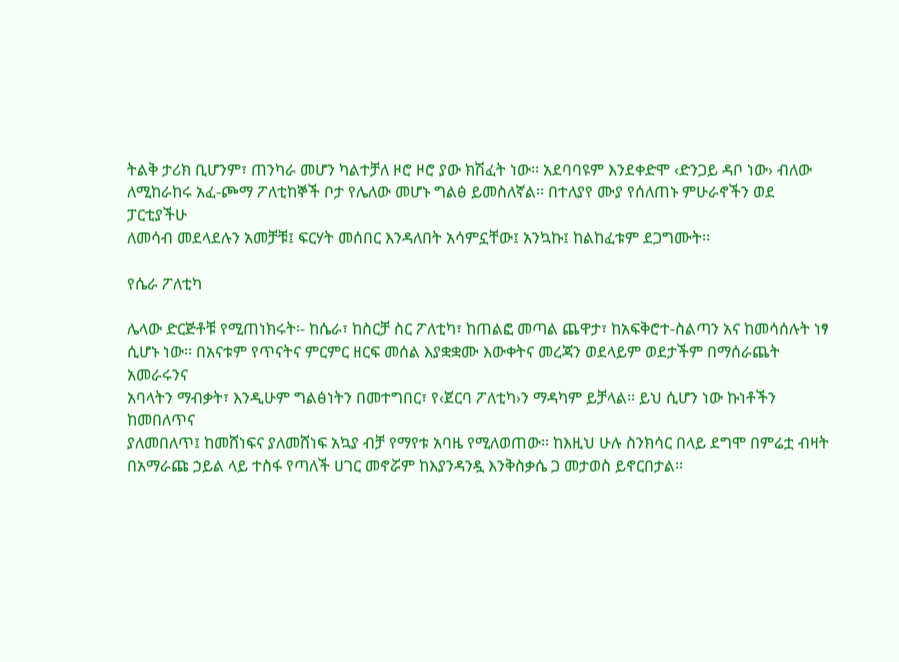ትልቅ ታሪክ ቢሆንም፣ ጠንካራ መሆን ካልተቻለ ዞሮ ዞሮ ያው ክሽፈት ነው፡፡ አደባባዩም እንደቀድሞ ‹ድንጋይ ዳቦ ነው› ብለው
ለሚከራከሩ አፈ-ጮማ ፖለቲከኞች ቦታ የሌለው መሆኑ ግልፅ ይመስለኛል፡፡ በተለያየ ሙያ የሰለጠኑ ምሁራኖችን ወደ ፓርቲያችሁ
ለመሳብ መደላደሉን አመቻቹ፤ ፍርሃት መሰበር እንዳለበት አሳምኗቸው፤ አንኳኩ፤ ከልከፈቱም ደጋግሙት፡፡

የሴራ ፖለቲካ

ሌላው ድርጅቶቹ የሚጠነክሩት፡- ከሴራ፣ ከስርቻ ስር ፖለቲካ፣ ከጠልፎ መጣል ጨዋታ፣ ከአፍቅሮተ-ስልጣን አና ከመሳሰሉት ነፃ
ሲሆኑ ነው፡፡ በአናቱም የጥናትና ምርምር ዘርፍ መሰል እያቋቋሙ እውቀትና መረጃን ወደላይም ወደታችም በማሰራጨት አመራሩንና
አባላትን ማብቃት፣ እንዲሁም ግልፅነትን በመተግበር፣ የ‹ጀርባ ፖለቲካ›ን ማዳካም ይቻላል፡፡ ይህ ሲሆን ነው ኩነቶችን ከመበለጥና
ያለመበለጥ፤ ከመሸነፍና ያለመሸነፍ አኳያ ብቻ የማየቱ አባዜ የሚለወጠው፡፡ ከእዚህ ሁሉ ስንክሳር በላይ ደግሞ በምሬቷ ብዛት
በአማራጩ ኃይል ላይ ተስፋ የጣለች ሀገር መኖሯም ከእያንዳንዷ እንቅስቃሴ ጋ መታወስ ይኖርበታል፡፡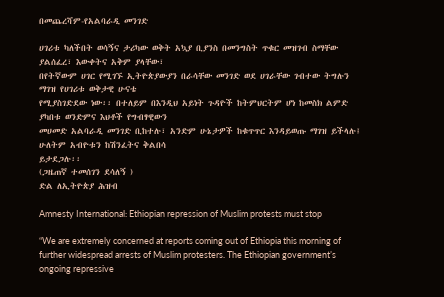በመጨረሻም-የአልባራዲ መንገድ

ሀገሪቱ ካለችበት ወሳኝና ታሪካው ወቅት አኳያ ቢያንስ በመንግስት ጥቁር መዝገብ ስማቸው ያልሰፈረ፣ እውቀትና አቅም ያላቸው፣
በየትኛውም ሀገር የሚገኙ ኢትዮጵያውያን በራሳቸው መንገድ ወደ ሀገራቸው ገብተው ትግሉን ማገዝ የሀገሪቱ ወቅታዊ ሁናቴ
የሚያስገድደው ነው፡፡ በተለይም በእንዲህ አይነት ጉዳዮች ከትምህርትም ሆነ ከመስክ ልምድ ያካበቱ ወንድምና እህቶች የግብፃዊውን
መሀመድ አልባራዲ መንገድ ቢከተሉ፣ አንድም ሁኔታዎች ከቁጥጥር እንዳይወጡ ማገዝ ይችላሉ፤ ሁለትም አብዮቱን ከሽንፈትና ቅልበሳ
ይታደጋሉ፡፡
(ጋዜጠኛ ተመሰገን ደሳለኝ )
ድል ለኢትዮጵያ ሕዝብ

Amnesty International: Ethiopian repression of Muslim protests must stop

“We are extremely concerned at reports coming out of Ethiopia this morning of further widespread arrests of Muslim protesters. The Ethiopian government’s ongoing repressive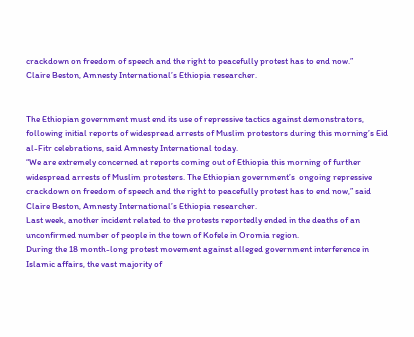crackdown on freedom of speech and the right to peacefully protest has to end now.”
Claire Beston, Amnesty International’s Ethiopia researcher.


The Ethiopian government must end its use of repressive tactics against demonstrators, following initial reports of widespread arrests of Muslim protestors during this morning’s Eid al-Fitr celebrations, said Amnesty International today.
“We are extremely concerned at reports coming out of Ethiopia this morning of further widespread arrests of Muslim protesters. The Ethiopian government’s  ongoing repressive crackdown on freedom of speech and the right to peacefully protest has to end now,” said Claire Beston, Amnesty International’s Ethiopia researcher.
Last week, another incident related to the protests reportedly ended in the deaths of an unconfirmed number of people in the town of Kofele in Oromia region.
During the 18 month-long protest movement against alleged government interference in Islamic affairs, the vast majority of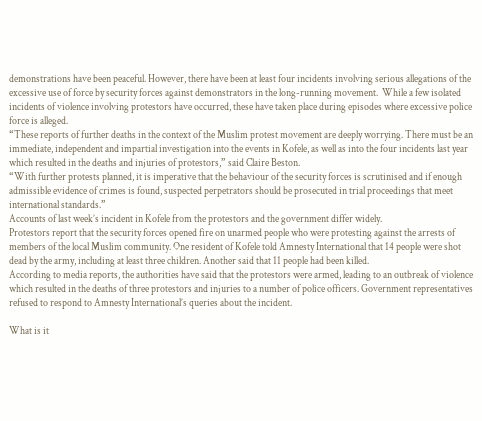demonstrations have been peaceful. However, there have been at least four incidents involving serious allegations of the excessive use of force by security forces against demonstrators in the long-running movement.  While a few isolated incidents of violence involving protestors have occurred, these have taken place during episodes where excessive police force is alleged.
“These reports of further deaths in the context of the Muslim protest movement are deeply worrying. There must be an immediate, independent and impartial investigation into the events in Kofele, as well as into the four incidents last year which resulted in the deaths and injuries of protestors,” said Claire Beston.
“With further protests planned, it is imperative that the behaviour of the security forces is scrutinised and if enough admissible evidence of crimes is found, suspected perpetrators should be prosecuted in trial proceedings that meet international standards.”
Accounts of last week’s incident in Kofele from the protestors and the government differ widely.
Protestors report that the security forces opened fire on unarmed people who were protesting against the arrests of members of the local Muslim community. One resident of Kofele told Amnesty International that 14 people were shot dead by the army, including at least three children. Another said that 11 people had been killed.
According to media reports, the authorities have said that the protestors were armed, leading to an outbreak of violence which resulted in the deaths of three protestors and injuries to a number of police officers. Government representatives refused to respond to Amnesty International’s queries about the incident.

What is it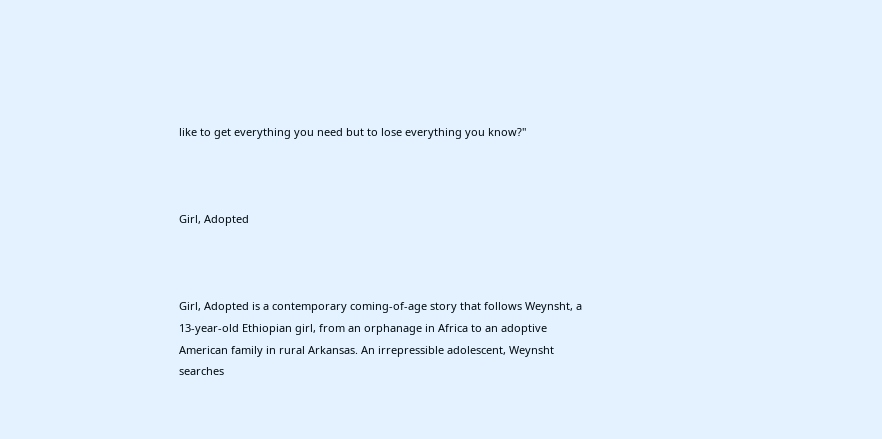like to get everything you need but to lose everything you know?"



Girl, Adopted



Girl, Adopted is a contemporary coming-of-age story that follows Weynsht, a 13-year-old Ethiopian girl, from an orphanage in Africa to an adoptive American family in rural Arkansas. An irrepressible adolescent, Weynsht searches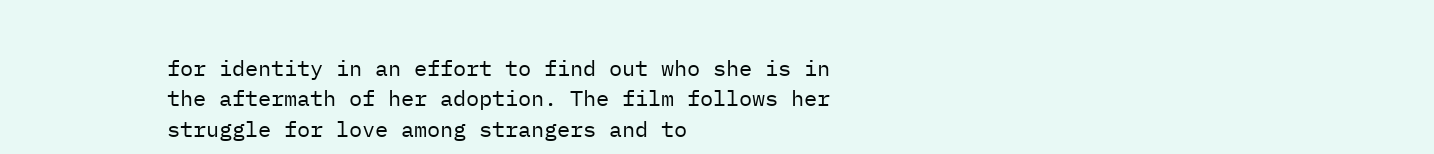for identity in an effort to find out who she is in the aftermath of her adoption. The film follows her struggle for love among strangers and to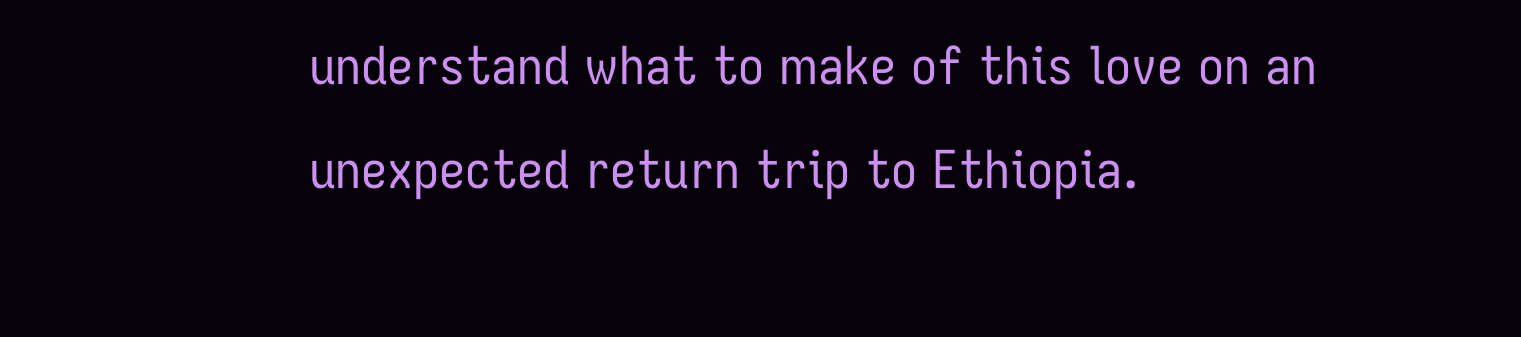understand what to make of this love on an unexpected return trip to Ethiopia.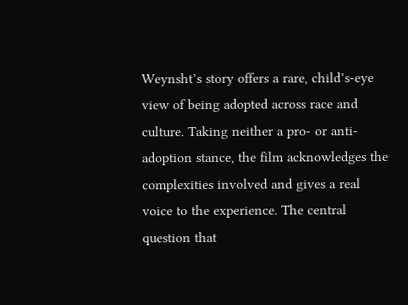Weynsht’s story offers a rare, child’s-eye view of being adopted across race and culture. Taking neither a pro- or anti-adoption stance, the film acknowledges the complexities involved and gives a real voice to the experience. The central question that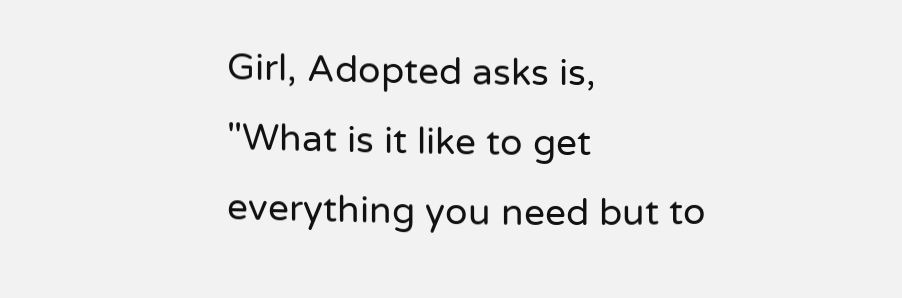Girl, Adopted asks is, "What is it like to get everything you need but to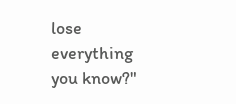lose everything you know?"